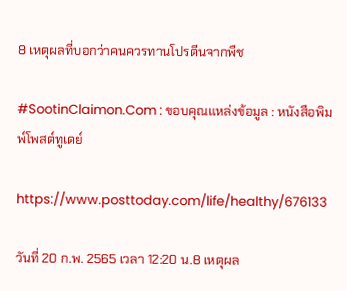8 เหตุผลที่บอกว่าคนควรทานโปรตีนจากพืช

#SootinClaimon.Com : ขอบคุณแหล่งข้อมูล : หนังสือพิมพ์โพสต์ทูเดย์

https://www.posttoday.com/life/healthy/676133

วันที่ 20 ก.พ. 2565 เวลา 12:20 น.8 เหตุผล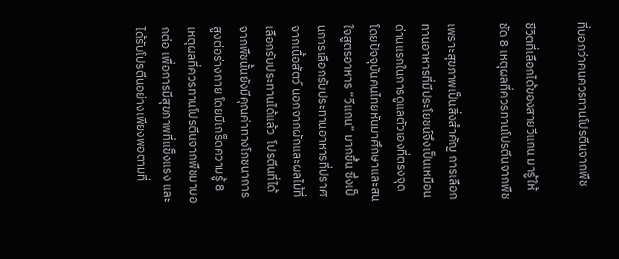ที่บอกว่าคนควรทานโปรตีนจากพืช

ชีวิตที่เลือกได้ของสายวีแกน มารู้ให้ชัด 8 เหตุผลที่ควรทานโปรตีนจากพืช

เพราะสุขภาพเป็นสิ่งสำคัญ การเลือกทานอาหารที่มีประโยชน์จึงเป็นเหมือนด่านแรกในการดูแลตัวเองที่ตรงจุด โดยปัจจุบันคนไทยหันมาศึกษาและสนใจสูตรอาหาร “วีแกน” มากขึ้น ซึ่งเป็นการเลือกรับประทานอาหารที่ปราศจากเนื้อสัตว์ นอกจากผักและผลไม้ที่เลือกรับประทานได้แล้ว  โปรตีนที่ได้จากพืชนั้นยังมีคุณค่าทางโภชนาการสูงต่อร่างกาย โดยมีเกร็ดความรู้ 8 เหตุผลที่ควรทานโปรตีนจากพืชมาบอกต่อ เพื่อการมีสุขภาพที่แข็งแรง และได้รับโปรตีนอย่างเพียงพอตามที่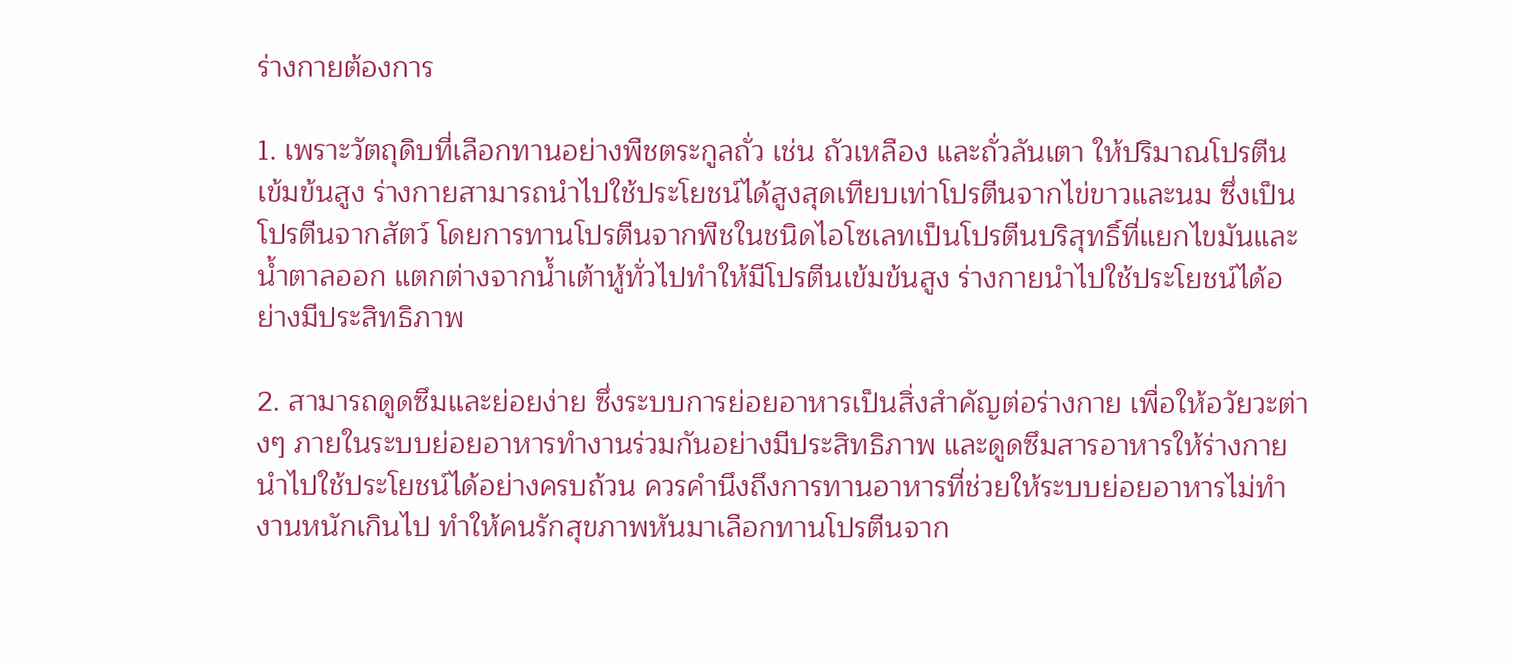ร่างกายต้องการ

1. เพราะวัตถุดิบที่เลือกทานอย่างพืชตระกูลถั่ว เช่น ถัวเหลือง และถั่วลันเตา ให้ปริมาณโปรตีนเข้มข้นสูง ร่างกายสามารถนำไปใช้ประโยชน์ได้สูงสุดเทียบเท่าโปรตีนจากไข่ขาวและนม ซึ่งเป็นโปรตีนจากสัตว์ โดยการทานโปรตีนจากพืชในชนิดไอโซเลทเป็นโปรตีนบริสุทธิ์ที่แยกไขมันและน้ำตาลออก แตกต่างจากน้ำเต้าหู้ทั่วไปทำให้มีโปรตีนเข้มข้นสูง ร่างกายนำไปใช้ประโยชน์ได้อย่างมีประสิทธิภาพ

2. สามารถดูดซึมและย่อยง่าย ซึ่งระบบการย่อยอาหารเป็นสิ่งสำคัญต่อร่างกาย เพื่อให้อวัยวะต่างๆ ภายในระบบย่อยอาหารทำงานร่วมกันอย่างมีประสิทธิภาพ และดูดซึมสารอาหารให้ร่างกายนำไปใช้ประโยชน์ได้อย่างครบถ้วน ควรคำนึงถึงการทานอาหารที่ช่วยให้ระบบย่อยอาหารไม่ทำงานหนักเกินไป ทำให้คนรักสุขภาพหันมาเลือกทานโปรตีนจาก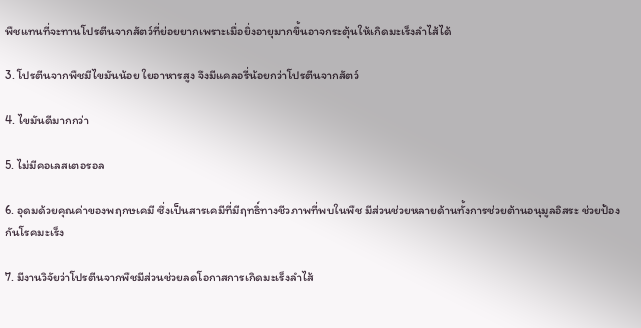พืชแทนที่จะทานโปรตีนจากสัตว์ที่ย่อยยากเพราะเมื่อยิ่งอายุมากขึ้นอาจกระตุ้นให้เกิดมะเร็งลำไส้ได้

3. โปรตีนจากพืชมีไขมันน้อย ใยอาหารสูง จึงมีแคลอรี่น้อยกว่าโปรตีนจากสัตว์

4. ไขมันดีมากกว่า

5. ไม่มีคอเลสเตอรอล

6. อุดมด้วยคุณค่าของพฤกษเคมี ซึ่งเป็นสารเคมีที่มีฤทธิ์ทางชีวภาพที่พบในพืช มีส่วนช่วยหลายด้านทั้งการช่วยต้านอนุมูลอิสระ ช่วยป้องกันโรคมะเร็ง

7. มีงานวิจัยว่าโปรตีนจากพืชมีส่วนช่วยลดโอกาสการเกิดมะเร็งลำไส้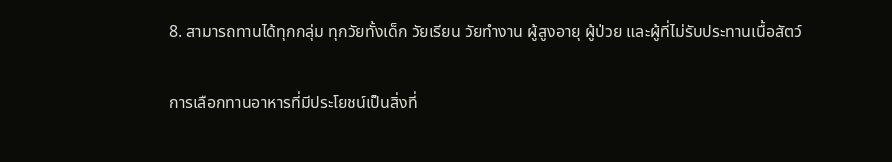8. สามารถทานได้ทุกกลุ่ม ทุกวัยทั้งเด็ก วัยเรียน วัยทำงาน ผู้สูงอายุ ผู้ป่วย และผู้ที่ไม่รับประทานเนื้อสัตว์

การเลือกทานอาหารที่มีประโยชน์เป็นสิ่งที่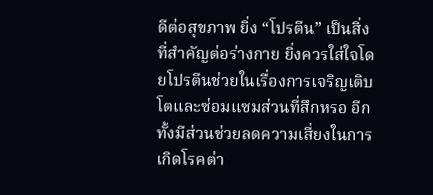ดีต่อสุขภาพ ยิ่ง “โปรตีน” เป็นสิ่งที่สำคัญต่อร่างกาย ยิ่งควรใส่ใจโดยโปรตีนช่วยในเรื่องการเจริญเติบโตและซ่อมแซมส่วนที่สึกหรอ อีกทั้งมีส่วนช่วยลดความเสี่ยงในการเกิดโรคต่า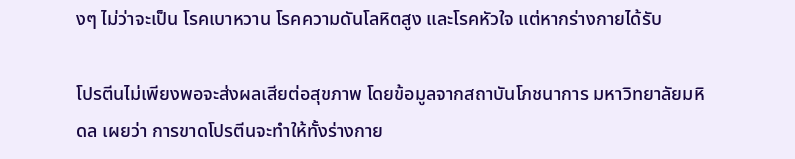งๆ ไม่ว่าจะเป็น โรคเบาหวาน โรคความดันโลหิตสูง และโรคหัวใจ แต่หากร่างกายได้รับ

โปรตีนไม่เพียงพอจะส่งผลเสียต่อสุขภาพ โดยข้อมูลจากสถาบันโภชนาการ มหาวิทยาลัยมหิดล เผยว่า การขาดโปรตีนจะทำให้ทั้งร่างกาย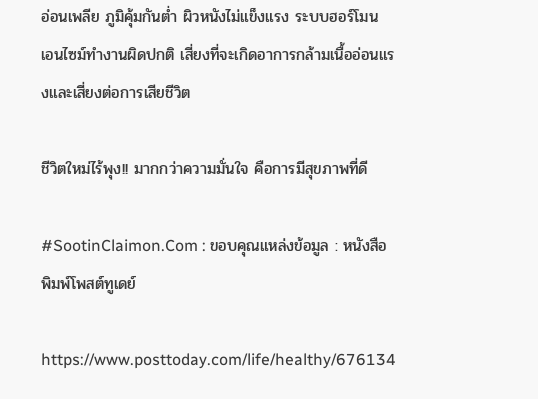อ่อนเพลีย ภูมิคุ้มกันต่ำ ผิวหนังไม่แข็งแรง ระบบฮอร์โมน เอนไซม์ทำงานผิดปกติ เสี่ยงที่จะเกิดอาการกล้ามเนื้ออ่อนแรงและเสี่ยงต่อการเสียชีวิต

ชีวิตใหม่ไร้พุง!! มากกว่าความมั่นใจ คือการมีสุขภาพที่ดี

#SootinClaimon.Com : ขอบคุณแหล่งข้อมูล : หนังสือพิมพ์โพสต์ทูเดย์

https://www.posttoday.com/life/healthy/676134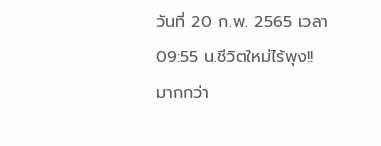วันที่ 20 ก.พ. 2565 เวลา 09:55 น.ชีวิตใหม่ไร้พุง!! มากกว่า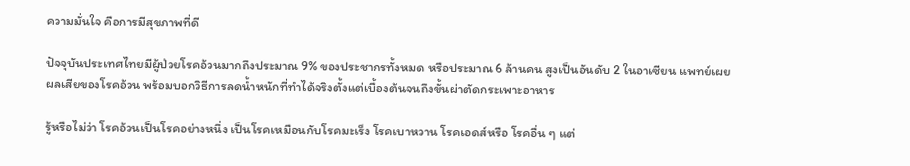ความมั่นใจ คือการมีสุขภาพที่ดี

ปัจจุบันประเทศไทยมีผู้ป่วยโรคอ้วนมากถึงประมาณ 9% ของประชากรทั้งหมด หรือประมาณ 6 ล้านคน สูงเป็นอันดับ 2 ในอาเซียน แพทย์เผยผลเสียของโรคอ้วน พร้อมบอกวิธีการลดน้ำหนักที่ทำได้จริงตั้งแต่เบื้องต้นจนถึงขั้นผ่าตัดกระเพาะอาหาร

รู้หรือไม่ว่า โรคอ้วนเป็นโรคอย่างหนึ่ง เป็นโรคเหมือนกับโรคมะเร็ง โรคเบาหวาน โรคเอดส์หรือ โรคอื่น ๆ แต่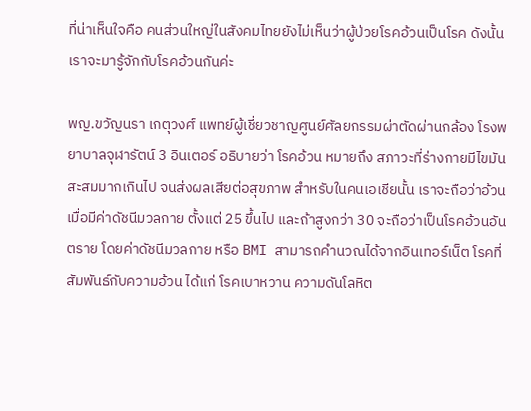ที่น่าเห็นใจคือ คนส่วนใหญ่ในสังคมไทยยังไม่เห็นว่าผู้ป่วยโรคอ้วนเป็นโรค ดังนั้น เราจะมารู้จักกับโรคอ้วนกันค่ะ

พญ.ขวัญนรา เกตุวงศ์ แพทย์ผู้เชี่ยวชาญศูนย์ศัลยกรรมผ่าตัดผ่านกล้อง โรงพยาบาลจุฬารัตน์ 3 อินเตอร์ อธิบายว่า โรคอ้วน หมายถึง สภาวะที่ร่างกายมีไขมันสะสมมากเกินไป จนส่งผลเสียต่อสุขภาพ สำหรับในคนเอเชียนั้น เราจะถือว่าอ้วน เมื่อมีค่าดัชนีมวลกาย ตั้งแต่ 25 ขึ้นไป และถ้าสูงกว่า 30 จะถือว่าเป็นโรคอ้วนอันตราย โดยค่าดัชนีมวลกาย หรือ BMI สามารถคํานวณได้จากอินเทอร์เน็ต โรคที่สัมพันธ์กับความอ้วน ได้แก่ โรคเบาหวาน ความดันโลหิต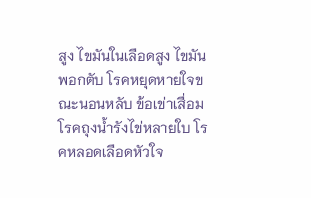สูง ไขมันในเลือดสูง ไขมันพอกตับ โรคหยุดหายใจขณะนอนหลับ ข้อเข่าเสื่อม โรคถุงน้ำรังไข่หลายใบ โรคหลอดเลือดหัวใจ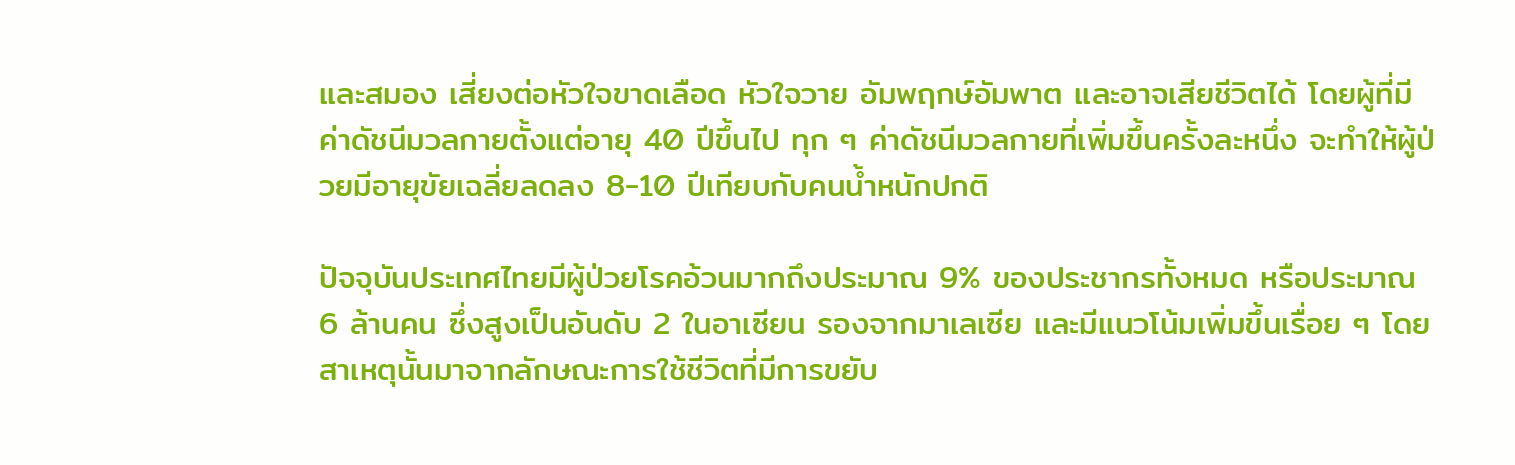และสมอง เสี่ยงต่อหัวใจขาดเลือด หัวใจวาย อัมพฤกษ์อัมพาต และอาจเสียชีวิตได้ โดยผู้ที่มีค่าดัชนีมวลกายตั้งแต่อายุ 40 ปีขึ้นไป ทุก ๆ ค่าดัชนีมวลกายที่เพิ่มขึ้นครั้งละหนึ่ง จะทําให้ผู้ป่วยมีอายุขัยเฉลี่ยลดลง 8-10 ปีเทียบกับคนน้ำหนักปกติ

ปัจจุบันประเทศไทยมีผู้ป่วยโรคอ้วนมากถึงประมาณ 9% ของประชากรทั้งหมด หรือประมาณ 6 ล้านคน ซึ่งสูงเป็นอันดับ 2 ในอาเซียน รองจากมาเลเซีย และมีแนวโน้มเพิ่มขึ้นเรื่อย ๆ โดยสาเหตุนั้นมาจากลักษณะการใช้ชีวิตที่มีการขยับ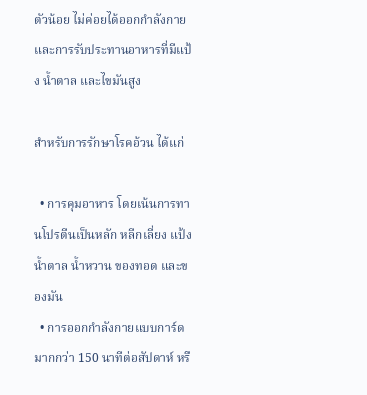ตัวน้อย ไม่ค่อยได้ออกกําลังกาย และการรับประทานอาหารที่มีแป้ง น้ำตาล และไขมันสูง

สำหรับการรักษาโรคอ้วน ได้แก่

  • การคุมอาหาร โดยเน้นการทานโปรตีนเป็นหลัก หลีกเลี่ยง แป้ง น้ำตาล น้ำหวาน ของทอด และของมัน
  • การออกกําลังกายแบบการ์ดมากกว่า 150 นาทีต่อสัปดาห์ หรื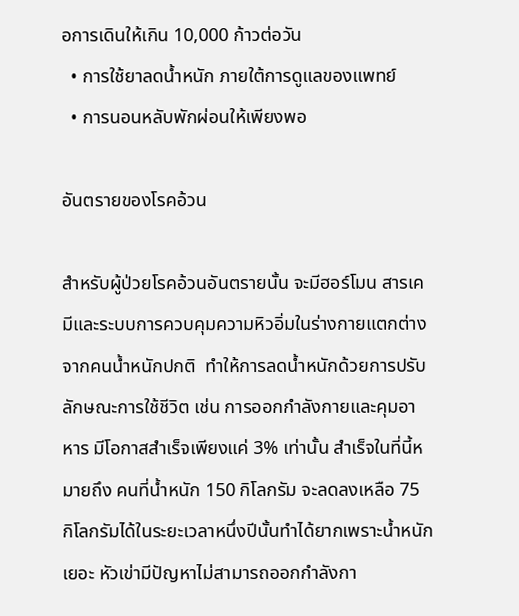อการเดินให้เกิน 10,000 ก้าวต่อวัน
  • การใช้ยาลดน้ำหนัก ภายใต้การดูแลของแพทย์
  • การนอนหลับพักผ่อนให้เพียงพอ

อันตรายของโรคอ้วน

สำหรับผู้ป่วยโรคอ้วนอันตรายนั้น จะมีฮอร์โมน สารเคมีและระบบการควบคุมความหิวอิ่มในร่างกายแตกต่างจากคนน้ำหนักปกติ  ทําให้การลดน้ำหนักด้วยการปรับลักษณะการใช้ชีวิต เช่น การออกกําลังกายและคุมอาหาร มีโอกาสสำเร็จเพียงแค่ 3% เท่านั้น สำเร็จในที่นี้หมายถึง คนที่น้ำหนัก 150 กิโลกรัม จะลดลงเหลือ 75 กิโลกรัมได้ในระยะเวลาหนึ่งปีนั้นทําได้ยากเพราะน้ำหนักเยอะ หัวเข่ามีปัญหาไม่สามารถออกกําลังกา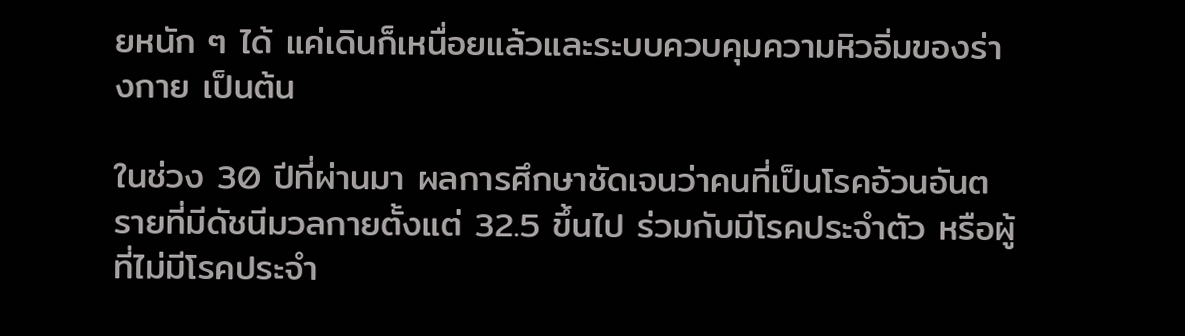ยหนัก ๆ ได้ แค่เดินก็เหนื่อยแล้วและระบบควบคุมความหิวอิ่มของร่างกาย เป็นต้น

ในช่วง 30 ปีที่ผ่านมา ผลการศึกษาชัดเจนว่าคนที่เป็นโรคอ้วนอันตรายที่มีดัชนีมวลกายตั้งแต่ 32.5 ขึ้นไป ร่วมกับมีโรคประจําตัว หรือผู้ที่ไม่มีโรคประจํา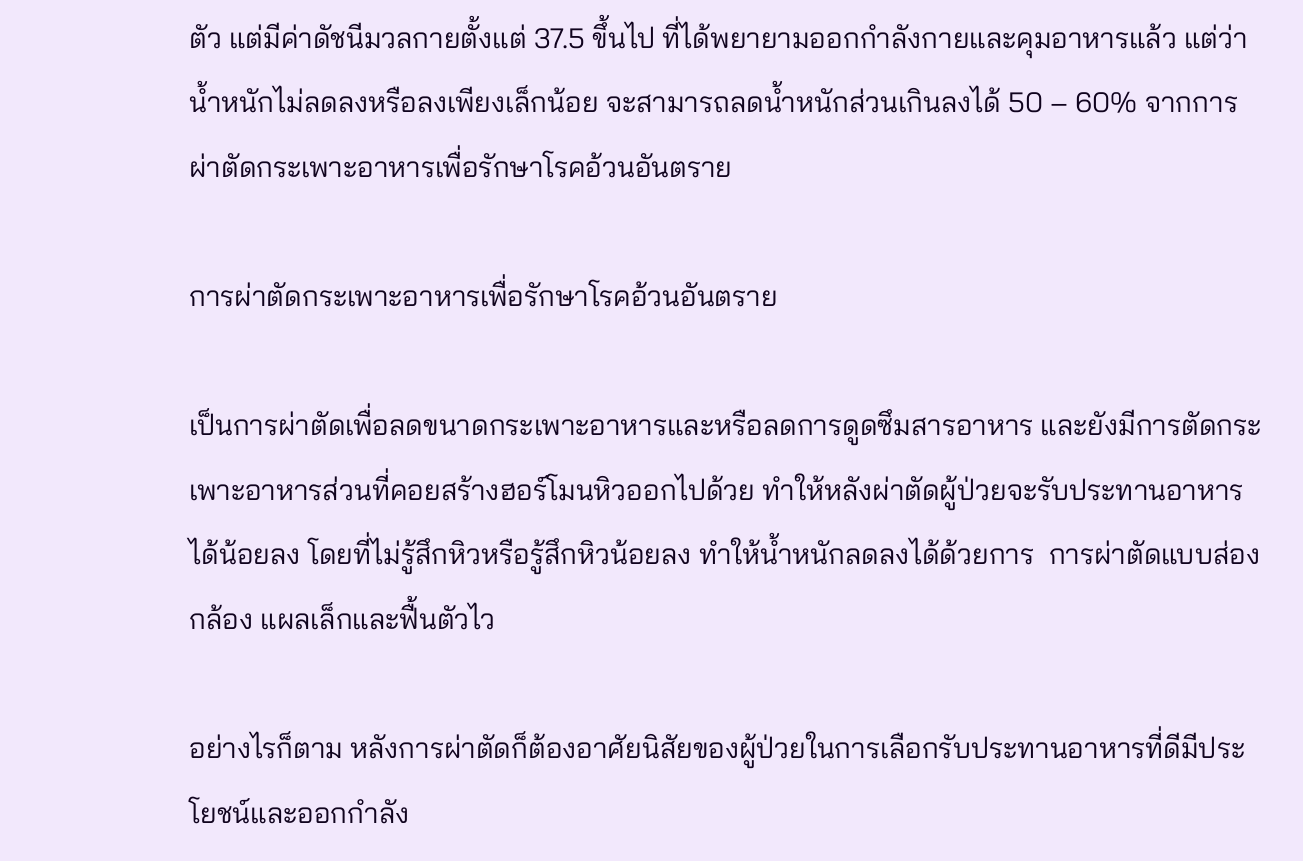ตัว แต่มีค่าดัชนีมวลกายตั้งแต่ 37.5 ขึ้นไป ที่ได้พยายามออกกําลังกายและคุมอาหารแล้ว แต่ว่าน้ำหนักไม่ลดลงหรือลงเพียงเล็กน้อย จะสามารถลดน้ำหนักส่วนเกินลงได้ 50 – 60% จากการผ่าตัดกระเพาะอาหารเพื่อรักษาโรคอ้วนอันตราย

การผ่าตัดกระเพาะอาหารเพื่อรักษาโรคอ้วนอันตราย

เป็นการผ่าตัดเพื่อลดขนาดกระเพาะอาหารและหรือลดการดูดซึมสารอาหาร และยังมีการตัดกระเพาะอาหารส่วนที่คอยสร้างฮอร์โมนหิวออกไปด้วย ทําให้หลังผ่าตัดผู้ป่วยจะรับประทานอาหารได้น้อยลง โดยที่ไม่รู้สึกหิวหรือรู้สึกหิวน้อยลง ทําให้น้ำหนักลดลงได้ด้วยการ  การผ่าตัดแบบส่องกล้อง แผลเล็กและฟื้นตัวไว

อย่างไรก็ตาม หลังการผ่าตัดก็ต้องอาศัยนิสัยของผู้ป่วยในการเลือกรับประทานอาหารที่ดีมีประโยชน์และออกกําลัง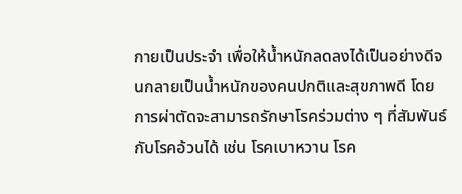กายเป็นประจํา เพื่อให้น้ำหนักลดลงได้เป็นอย่างดีจนกลายเป็นน้ำหนักของคนปกติและสุขภาพดี โดยการผ่าตัดจะสามารถรักษาโรคร่วมต่าง ๆ ที่สัมพันธ์กับโรคอ้วนได้ เช่น โรคเบาหวาน โรค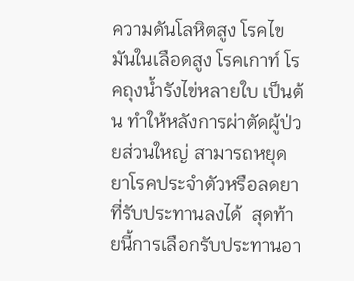ความดันโลหิตสูง โรคไขมันในเลือดสูง โรคเกาท์ โรคถุงน้ำรังไข่หลายใบ เป็นต้น ทําให้หลังการผ่าตัดผู้ป่วยส่วนใหญ่ สามารถหยุดยาโรคประจําตัวหรือลดยาที่รับประทานลงได้  สุดท้ายนี้การเลือกรับประทานอา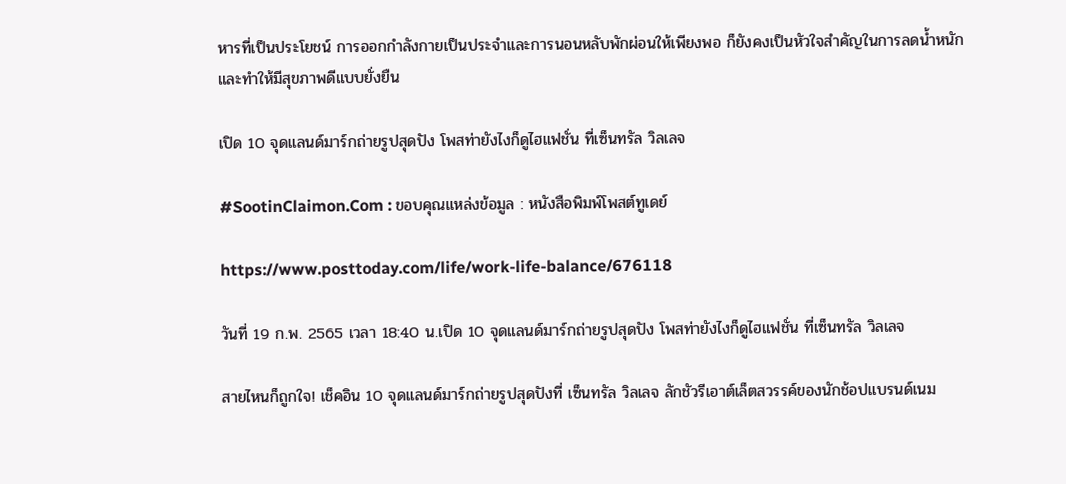หารที่เป็นประโยชน์ การออกกําลังกายเป็นประจําและการนอนหลับพักผ่อนให้เพียงพอ ก็ยังคงเป็นหัวใจสำคัญในการลดน้ำหนัก และทําให้มีสุขภาพดีแบบยั่งยืน

เปิด 10 จุดแลนด์มาร์กถ่ายรูปสุดปัง โพสท่ายังไงก็ดูไฮแฟชั่น ที่เซ็นทรัล วิลเลจ

#SootinClaimon.Com : ขอบคุณแหล่งข้อมูล : หนังสือพิมพ์โพสต์ทูเดย์

https://www.posttoday.com/life/work-life-balance/676118

วันที่ 19 ก.พ. 2565 เวลา 18:40 น.เปิด 10 จุดแลนด์มาร์กถ่ายรูปสุดปัง โพสท่ายังไงก็ดูไฮแฟชั่น ที่เซ็นทรัล วิลเลจ

สายไหนก็ถูกใจ! เช็คอิน 10 จุดแลนด์มาร์กถ่ายรูปสุดปังที่ เซ็นทรัล วิลเลจ ลักชัวรีเอาต์เล็ตสวรรค์ของนักช้อปแบรนด์เนม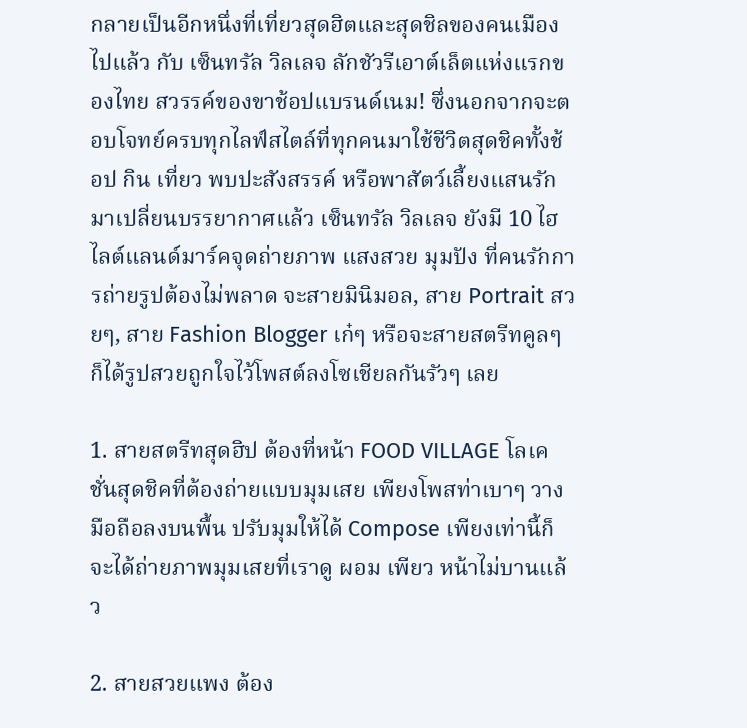กลายเป็นอีกหนึ่งที่เที่ยวสุดฮิตและสุดชิลของคนเมืองไปแล้ว กับ เซ็นทรัล วิลเลจ ลักชัวรีเอาต์เล็ตแห่งแรกของไทย สวรรค์ของขาช้อปแบรนด์เนม! ซึ่งนอกจากจะตอบโจทย์ครบทุกไลฟ์สไตล์ที่ทุกคนมาใช้ชีวิตสุดชิคทั้งช้อป กิน เที่ยว พบปะสังสรรค์ หรือพาสัตว์เลี้ยงแสนรักมาเปลี่ยนบรรยากาศแล้ว เซ็นทรัล วิลเลจ ยังมี 10 ไฮไลต์แลนด์มาร์คจุดถ่ายภาพ แสงสวย มุมปัง ที่คนรักการถ่ายรูปต้องไม่พลาด จะสายมินิมอล, สาย Portrait สวยๆ, สาย Fashion Blogger เก๋ๆ หรือจะสายสตรีทคูลๆ ก็ได้รูปสวยถูกใจไว้โพสต์ลงโซเชียลกันรัวๆ เลย

1. สายสตรีทสุดฮิป ต้องที่หน้า FOOD VILLAGE โลเคชั่นสุดชิคที่ต้องถ่ายแบบมุมเสย เพียงโพสท่าเบาๆ วางมือถือลงบนพื้น ปรับมุมให้ได้ Compose เพียงเท่านี้ก็จะได้ถ่ายภาพมุมเสยที่เราดู ผอม เพียว หน้าไม่บานแล้ว

2. สายสวยแพง ต้อง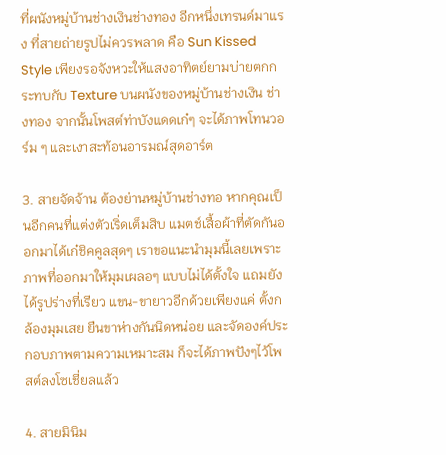ที่ผนังหมู่บ้านช่างเงินช่างทอง อีกหนึ่งเทรนด์มาแรง ที่สายถ่ายรูปไม่ควรพลาด คือ Sun Kissed Style เพียงรอจังหวะให้แสงอาทิตย์ยามบ่ายตกกระทบกับ Texture บนผนังของหมู่บ้านช่างเงิน ช่างทอง จากนั้นโพสต์ท่าบังแดดเก๋ๆ จะได้ภาพโทนวอร์ม ๆ และเงาสะท้อนอารมณ์สุดอาร์ต

3. สายจัดจ้าน ต้องย่านหมู่บ้านช่างทอ หากคุณเป็นอีกคนที่แต่งตัวเริ่ดเต็มสิบ แมตช์เสื้อผ้าที่ตัดกันออกมาได้เก๋ชิคคูลสุดๆ เราขอแนะนำมุมนี้เลยเพราะภาพที่ออกมาให้มุมเผลอๆ แบบไม่ได้ตั้งใจ แถมยังได้รูปร่างที่เรียว แขน-ขายาวอีกด้วยเพียงแค่ ตั้งกล้องมุมเสย ยืนขาห่างกันนิดหน่อย และจัดองค์ประกอบภาพตามความเหมาะสม ก็จะได้ภาพปังๆไว้โพสต์ลงโซเชี่ยลแล้ว

4. สายมินิม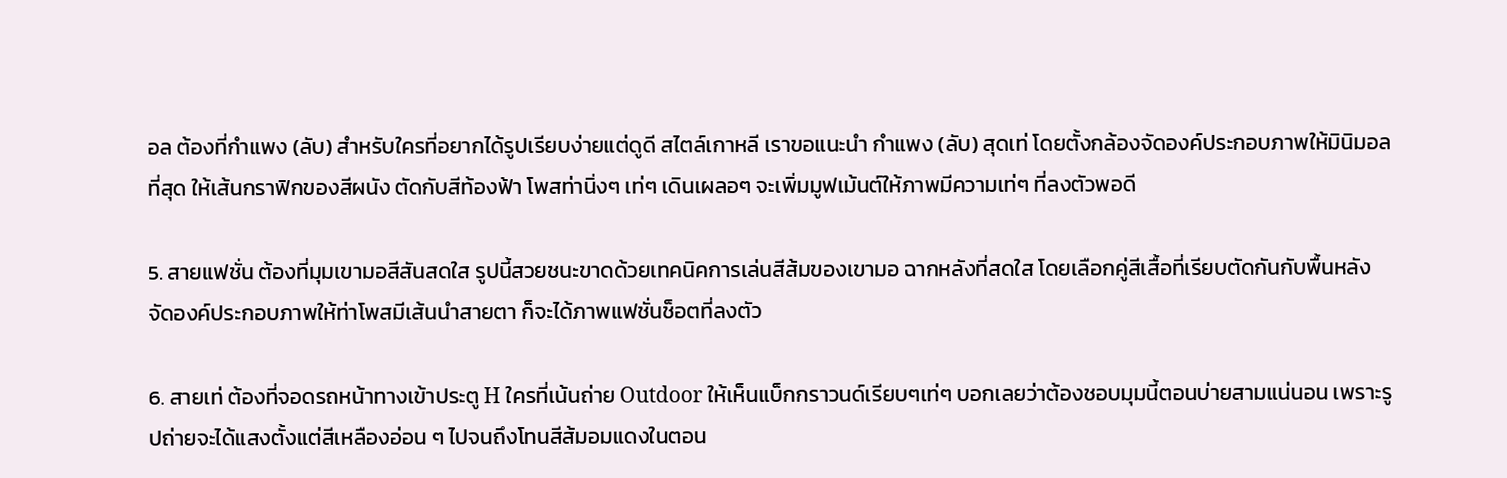อล ต้องที่กำแพง (ลับ) สำหรับใครที่อยากได้รูปเรียบง่ายแต่ดูดี สไตล์เกาหลี เราขอแนะนำ กำแพง (ลับ) สุดเท่ โดยตั้งกล้องจัดองค์ประกอบภาพให้มินิมอลที่สุด ให้เส้นกราฟิกของสีผนัง ตัดกับสีท้องฟ้า โพสท่านิ่งๆ เท่ๆ เดินเผลอๆ จะเพิ่มมูฟเม้นต์ให้ภาพมีความเท่ๆ ที่ลงตัวพอดี

5. สายแฟชั่น ต้องที่มุมเขามอสีสันสดใส รูปนี้สวยชนะขาดด้วยเทคนิคการเล่นสีส้มของเขามอ ฉากหลังที่สดใส โดยเลือกคู่สีเสื้อที่เรียบตัดกันกับพื้นหลัง จัดองค์ประกอบภาพให้ท่าโพสมีเส้นนำสายตา ก็จะได้ภาพแฟชั่นช็อตที่ลงตัว

6. สายเท่ ต้องที่จอดรถหน้าทางเข้าประตู H ใครที่เน้นถ่าย Outdoor ให้เห็นแบ็กกราวนด์เรียบๆเท่ๆ บอกเลยว่าต้องชอบมุมนี้ตอนบ่ายสามแน่นอน เพราะรูปถ่ายจะได้แสงตั้งแต่สีเหลืองอ่อน ๆ ไปจนถึงโทนสีส้มอมแดงในตอน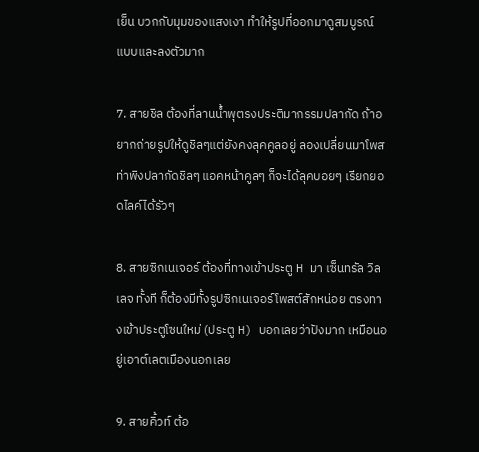เย็น บวกกับมุมของแสงเงา ทำให้รูปที่ออกมาดูสมบูรณ์แบบและลงตัวมาก

7. สายชิล ต้องที่ลานน้ำพุตรงประติมากรรมปลากัด ถ้าอยากถ่ายรูปให้ดูชิลๆแต่ยังคงลุคคูลอยู่ ลองเปลี่ยนมาโพสท่าพิงปลากัดชิลๆ แอคหน้าคูลๆ ก็จะได้ลุคบอยๆ เรียกยอดไลค์ได้รัวๆ

8. สายซิกเนเจอร์ ต้องที่ทางเข้าประตู H มา เซ็นทรัล วิลเลจ ทั้งที ก็ต้องมีทั้งรูปซิกเนเจอร์โพสต์สักหน่อย ตรงทางเข้าประตูโซนใหม่ (ประตู H) บอกเลยว่าปังมาก เหมือนอยู่เอาต์เลตเมืองนอกเลย

9. สายคิ้วท์ ต้อ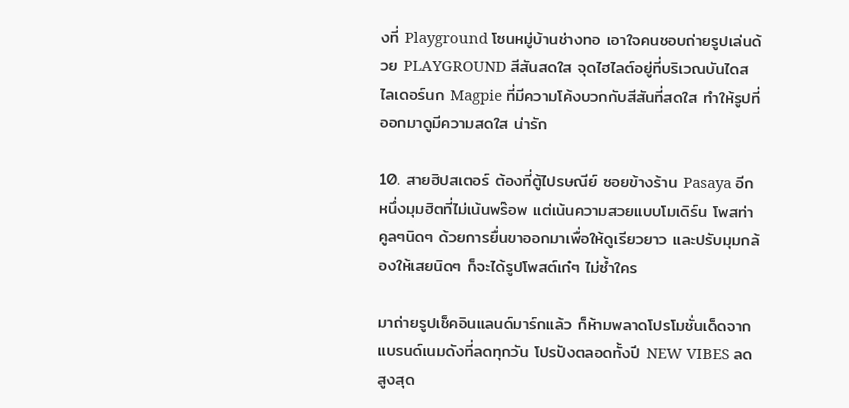งที่ Playground โซนหมู่บ้านช่างทอ เอาใจคนชอบถ่ายรูปเล่นด้วย PLAYGROUND สีสันสดใส จุดไฮไลต์อยู่ที่บริเวณบันไดสไลเดอร์นก Magpie ที่มีความโค้งบวกกับสีสันที่สดใส ทำให้รูปที่ออกมาดูมีความสดใส น่ารัก

10. สายฮิปสเตอร์ ต้องที่ตู้ไปรษณีย์ ซอยข้างร้าน Pasaya อีกหนึ่งมุมฮิตที่ไม่เน้นพร๊อพ แต่เน้นความสวยแบบโมเดิร์น โพสท่าคูลๆนิดๆ ด้วยการยื่นขาออกมาเพื่อให้ดูเรียวยาว และปรับมุมกล้องให้เสยนิดๆ ก็จะได้รูปโพสต์เก๋ๆ ไม่ซ้ำใคร

มาถ่ายรูปเช็คอินแลนด์มาร์กแล้ว ก็ห้ามพลาดโปรโมชั่นเด็ดจากแบรนด์เนมดังที่ลดทุกวัน โปรปังตลอดทั้งปี NEW VIBES ลดสูงสุด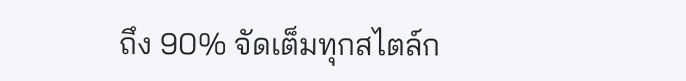ถึง 90% จัดเต็มทุกสไตล์ก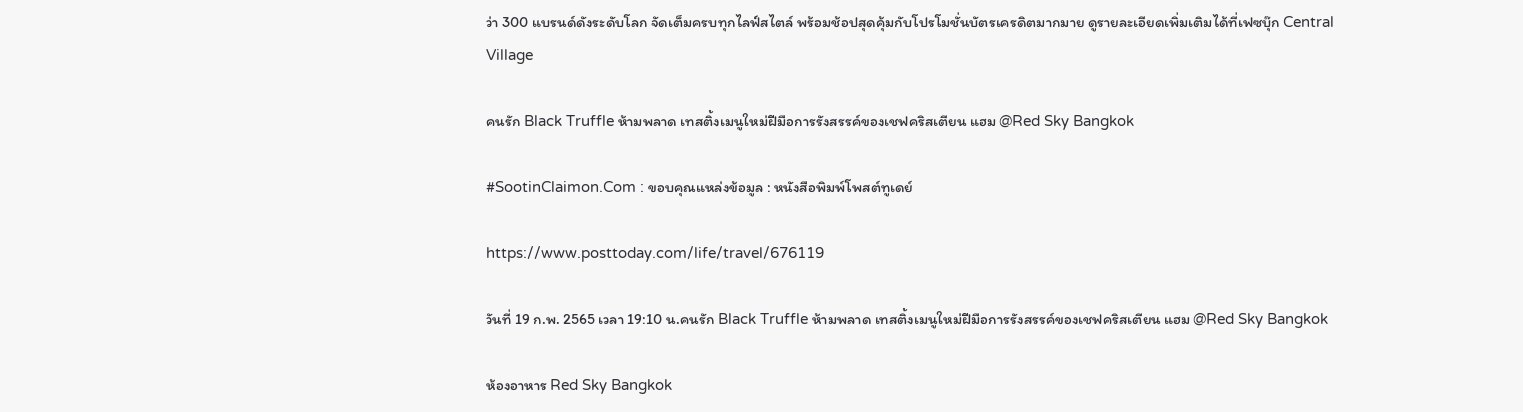ว่า 300 แบรนด์ดังระดับโลก จัดเต็มครบทุกไลฟ์สไตล์ พร้อมช้อปสุดคุ้มกับโปรโมชั่นบัตรเครดิตมากมาย ดูรายละเอียดเพิ่มเติมได้ที่เฟซบุ๊ก Central Village

คนรัก Black Truffle ห้ามพลาด เทสติ้งเมนูใหม่ฝีมือการรังสรรค์ของเชฟคริสเตียน แฮม @Red Sky Bangkok

#SootinClaimon.Com : ขอบคุณแหล่งข้อมูล : หนังสือพิมพ์โพสต์ทูเดย์

https://www.posttoday.com/life/travel/676119

วันที่ 19 ก.พ. 2565 เวลา 19:10 น.คนรัก Black Truffle ห้ามพลาด เทสติ้งเมนูใหม่ฝีมือการรังสรรค์ของเชฟคริสเตียน แฮม @Red Sky Bangkok

ห้องอาหาร Red Sky Bangkok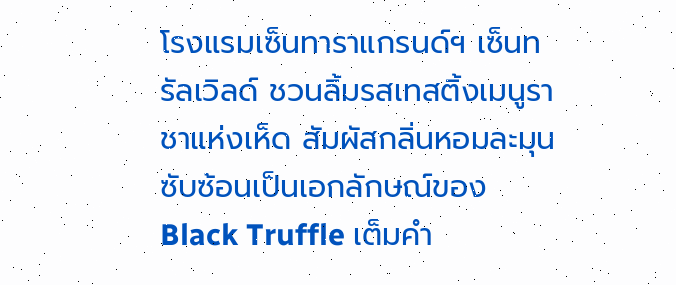โรงแรมเซ็นทาราแกรนด์ฯ เซ็นทรัลเวิลด์ ชวนลิ้มรสเทสติ้งเมนูราชาแห่งเห็ด สัมผัสกลิ่นหอมละมุนซับซ้อนเป็นเอกลักษณ์ของ Black Truffle เต็มคำ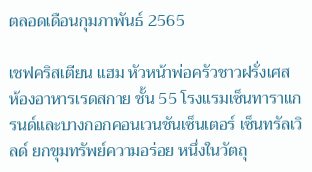ตลอดเดือนกุมภาพันธ์ 2565

เชฟคริสเตียน แฮม หัวหน้าพ่อครัวชาวฝรั่งเศส ห้องอาหารเรดสกาย ชั้น 55 โรงแรมเซ็นทาราแกรนด์และบางกอกคอนเวนชันเซ็นเตอร์ เซ็นทรัลเวิลด์ ยกขุมทรัพย์ความอร่อย หนึ่งในวัตถุ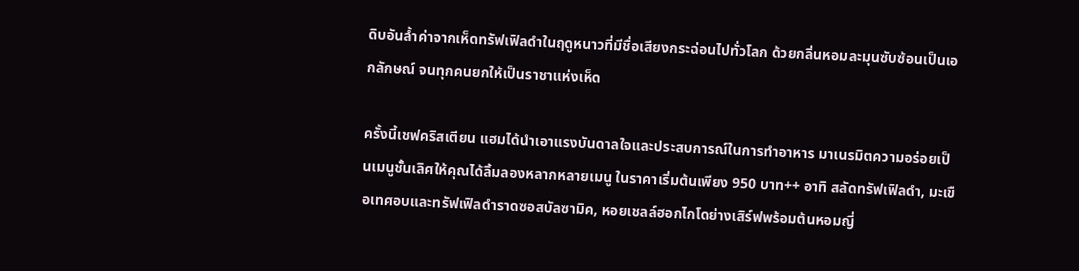ดิบอันล้ำค่าจากเห็ดทรัฟเฟิลดำในฤดูหนาวที่มีชื่อเสียงกระฉ่อนไปทั่วโลก ด้วยกลิ่นหอมละมุนซับซ้อนเป็นเอกลักษณ์ จนทุกคนยกให้เป็นราชาแห่งเห็ด

ครั้งนี้เชฟคริสเตียน แฮมได้นำเอาแรงบันดาลใจและประสบการณ์ในการทำอาหาร มาเนรมิตความอร่อยเป็นเมนูชั้นเลิศให้คุณได้ลิ้มลองหลากหลายเมนู ในราคาเริ่มต้นเพียง 950 บาท++ อาทิ สลัดทรัฟเฟิลดำ, มะเขือเทศอบและทรัฟเฟิลดำราดซอสบัลซามิค, หอยเชลล์ฮอกไกโดย่างเสิร์ฟพร้อมต้นหอมญี่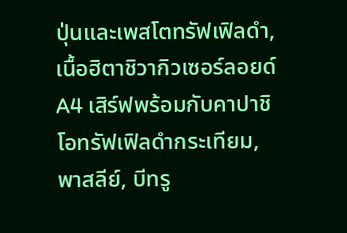ปุ่นและเพสโตทรัฟเฟิลดำ, เนื้อฮิตาชิวากิวเซอร์ลอยด์ A4 เสิร์ฟพร้อมกับคาปาชิโอทรัฟเฟิลดำกระเทียม, พาสลีย์, บีทรู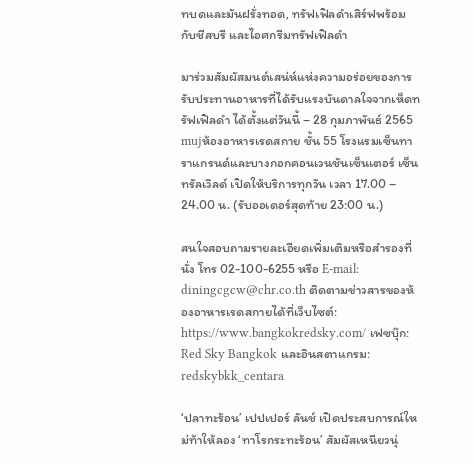ทบดและมันฝรั่งทอด, ทรัฟเฟิลดำเสิร์ฟพร้อมกับชีสบรี และไอศกรีมทรัฟเฟิลดำ

มาร่วมสัมผัสมนต์เสน่ห์แห่งความอร่อยของการรับประทานอาหารที่ได้รับแรงบันดาลใจจากเห็ดทรัฟเฟิลดำ ได้ตั้งแต่วันนี้ – 28 กุมภาพันธ์ 2565 mujห้องอาหารเรดสกาย ชั้น 55 โรงแรมเซ็นทาราแกรนด์และบางกอกคอนเวนชันเซ็นเตอร์ เซ็นทรัลเวิลด์ เปิดให้บริการทุกวัน เวลา 17.00 – 24.00 น. (รับออเดอร์สุดท้าย 23:00 น.)

สนใจสอบถามรายละเอียดเพิ่มเติมหรือสำรองที่นั่ง โทร 02-100-6255 หรือ E-mail: diningcgcw@chr.co.th ติดตามข่าวสารของห้องอาหารเรดสกายได้ที่เว็บไซต์: https://www.bangkokredsky.com/ เฟซบุ๊ก: Red Sky Bangkok และอินสตาแกรม: redskybkk_centara

‘ปลาทะร้อน’ เปปเปอร์ ลันช์ เปิดประสบการณ์ใหม่ท้าให้ลอง ‘ทาโรกระทะร้อน’ สัมผัสเหนียวนุ่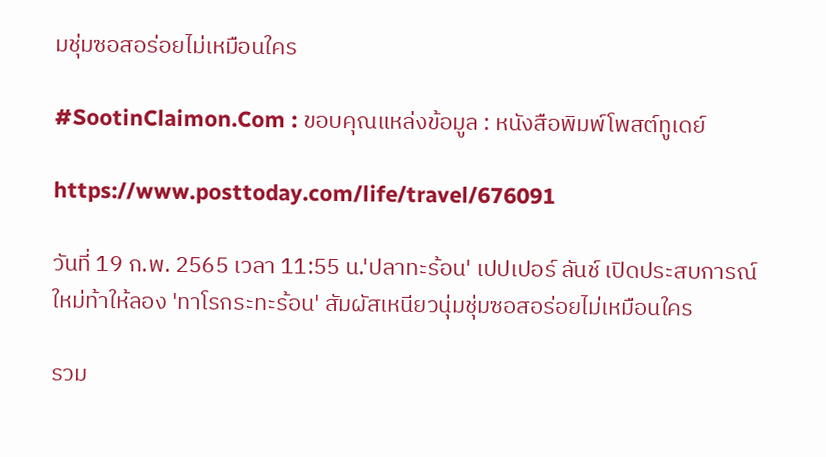มชุ่มซอสอร่อยไม่เหมือนใคร

#SootinClaimon.Com : ขอบคุณแหล่งข้อมูล : หนังสือพิมพ์โพสต์ทูเดย์

https://www.posttoday.com/life/travel/676091

วันที่ 19 ก.พ. 2565 เวลา 11:55 น.'ปลาทะร้อน' เปปเปอร์ ลันช์ เปิดประสบการณ์ใหม่ท้าให้ลอง 'ทาโรกระทะร้อน' สัมผัสเหนียวนุ่มชุ่มซอสอร่อยไม่เหมือนใคร

รวม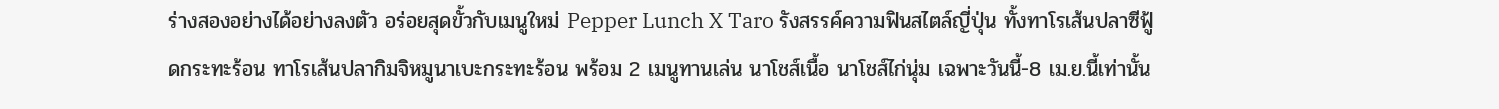ร่างสองอย่างได้อย่างลงตัว อร่อยสุดขั้วกับเมนูใหม่ Pepper Lunch X Taro รังสรรค์ความฟินสไตล์ญี่ปุ่น ทั้งทาโรเส้นปลาซีฟู้ดกระทะร้อน ทาโรเส้นปลากิมจิหมูนาเบะกระทะร้อน พร้อม 2 เมนูทานเล่น นาโชส์เนื้อ นาโชส์ไก่นุ่ม เฉพาะวันนี้-8 เม.ย.นี้เท่านั้น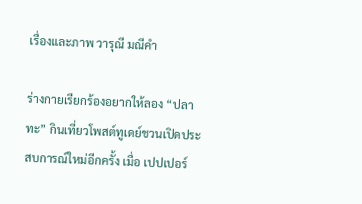เรื่องและภาพ วารุณี มณีคำ

ร่างกายเรียกร้องอยากให้ลอง “ปลาทะ” กินเที่ยวโพสต์ทูเดย์ชวนเปิดประสบการณ์ใหม่อีกครั้ง เมื่อ เปปเปอร์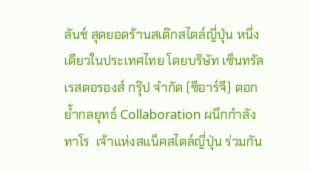ลันช์ สุดยอดร้านสเต๊กสไตล์ญี่ปุ่น หนึ่งเดียวในประเทศไทย โดยบริษัท เซ็นทรัล เรสตอรองส์ กรุ๊ป จำกัด (ซีอาร์จี) ตอกย้ำกลยุทธ์ Collaboration ผนึกกำลัง ทาโร  เจ้าแห่งสแน็คสไตล์ญี่ปุ่น ร่วมกัน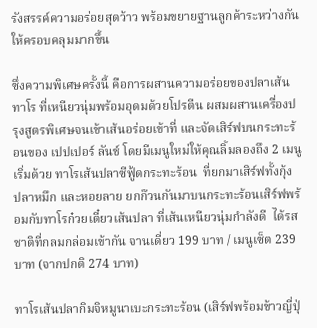รังสรรค์ความอร่อยสุดว้าว พร้อมขยายฐานลูกค้าระหว่างกันให้ครอบคลุมมากขึ้น

ซึ่งความพิเศษครั้งนี้ คือการผสานความอร่อยของปลาเส้นทาโร ที่เหนียวนุ่มพร้อมอุดมด้วยโปรตีน ผสมผสานเครื่องปรุงสูตรพิเศษจนเข้าเส้นอร่อยเข้าที่ และจัดเสิร์ฟบนกระทะร้อนของ เปปเปอร์ ลันช์ โดยมีเมนูใหม่ให้คุณลิ้มลองถึง 2 เมนู เริ่มด้วย ทาโรเส้นปลาซีฟู้ดกระทะร้อน  ที่ยกมาเสิร์ฟทั้งกุ้ง ปลาหมึก และหอยลาย ยกก๊วนกันมาบนกระทะร้อนเสิร์ฟพร้อมกับทาโรก๋วยเตี๋ยวเส้นปลา ที่เส้นเหนียวนุ่มกำลังดี  ได้รสชาติที่กลมกล่อมเข้ากัน จานเดี่ยว 199 บาท / เมนูเซ็ต 239 บาท (จากปกติ 274 บาท)

ทาโรเส้นปลากิมจิหมูนาเบะกระทะร้อน (เสิร์ฟพร้อมข้าวญี่ปุ่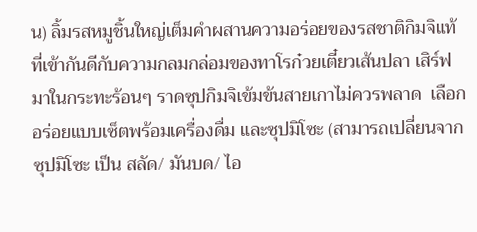น) ลิ้มรสหมูชิ้นใหญ่เต็มคำผสานความอร่อยของรสชาติกิมจิแท้ ที่เข้ากันดีกับความกลมกล่อมของทาโรก๋วยเตี๋ยวเส้นปลา เสิร์ฟมาในกระทะร้อนๆ ราดซุปกิมจิเข้มข้นสายเกาไม่ควรพลาด  เลือกอร่อยแบบเซ็ตพร้อมเครื่องดื่ม และซุปมิโซะ (สามารถเปลี่ยนจากซุปมิโซะ เป็น สลัด/ มันบด/ ไอ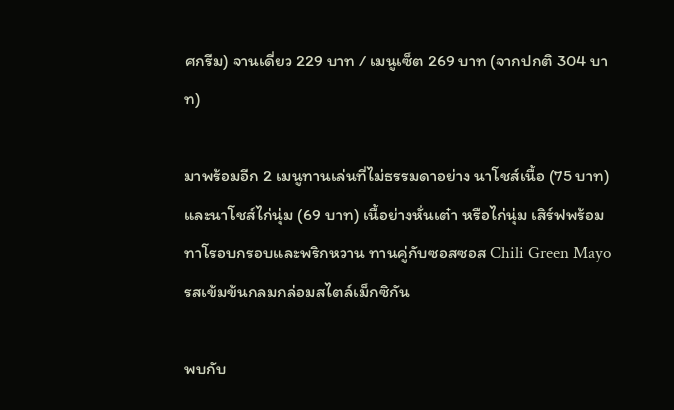ศกรีม) จานเดี่ยว 229 บาท / เมนูเซ็ต 269 บาท (จากปกติ 304 บาท)

มาพร้อมอีก 2 เมนูทานเล่นที่ไม่ธรรมดาอย่าง นาโชส์เนื้อ (75 บาท) และนาโชส์ไก่นุ่ม (69 บาท) เนื้อย่างหั่นเต๋า หรือไก่นุ่ม เสิร์ฟพร้อมทาโรอบกรอบและพริกหวาน ทานคู่กับซอสซอส Chili Green Mayo รสเข้มข้นกลมกล่อมสไตล์เม็กซิกัน

พบกับ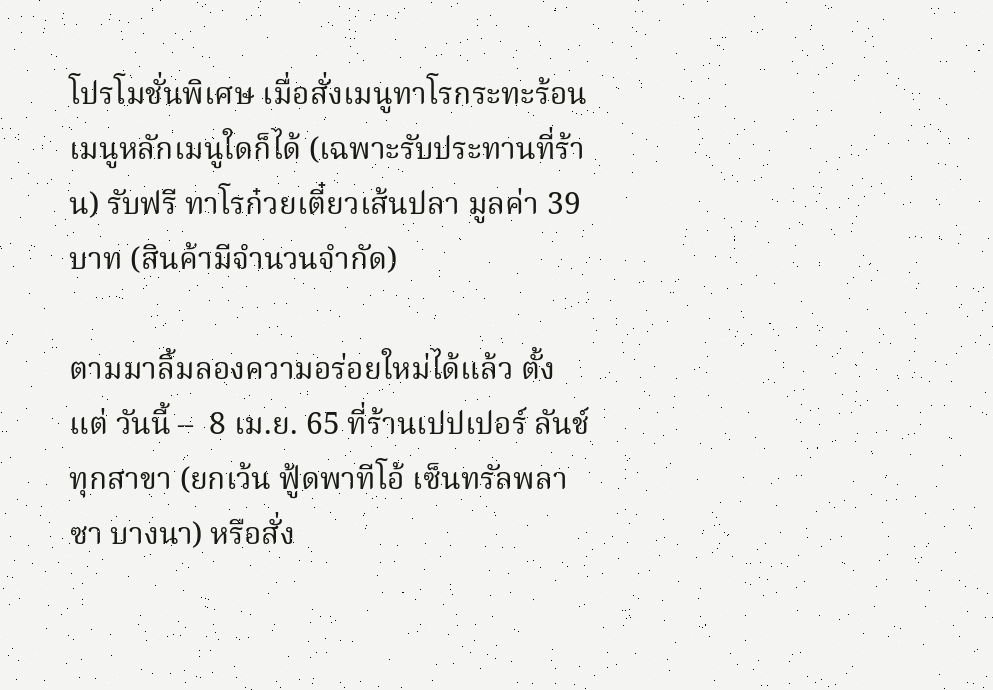โปรโมชั่นพิเศษ เมื่อสั่งเมนูทาโรกระทะร้อนเมนูหลักเมนูใดก็ได้ (เฉพาะรับประทานที่ร้าน) รับฟรี ทาโรก๋วยเตี๋ยวเส้นปลา มูลค่า 39 บาท (สินค้ามีจำนวนจำกัด)

ตามมาลิ้มลองความอร่อยใหม่ได้แล้ว ตั้งแต่ วันนี้ –  8 เม.ย. 65 ที่ร้านเปปเปอร์ ลันช์  ทุกสาขา (ยกเว้น ฟู้ดพาทีโอ้ เซ็นทรัลพลาซา บางนา) หรือสั่ง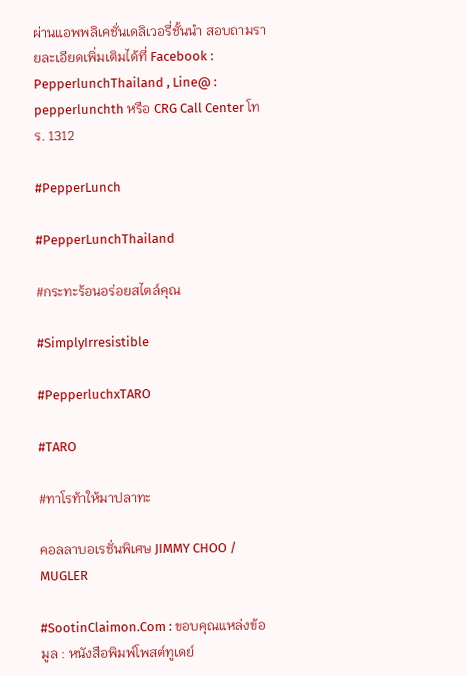ผ่านแอพพลิเคชั่นเดลิเวอรี่ชั้นนำ สอบถามรายละเอียดเพิ่มเติมได้ที่ Facebook : PepperlunchThailand , Line@ : pepperlunchth หรือ CRG Call Center โทร. 1312

#PepperLunch

#PepperLunchThailand

#กระทะร้อนอร่อยสไตล์คุณ

#SimplyIrresistible

#PepperluchxTARO

#TARO

#ทาโรท้าให้มาปลาทะ

คอลลาบอเรชั่นพิเศษ JIMMY CHOO / MUGLER

#SootinClaimon.Com : ขอบคุณแหล่งข้อมูล : หนังสือพิมพ์โพสต์ทูเดย์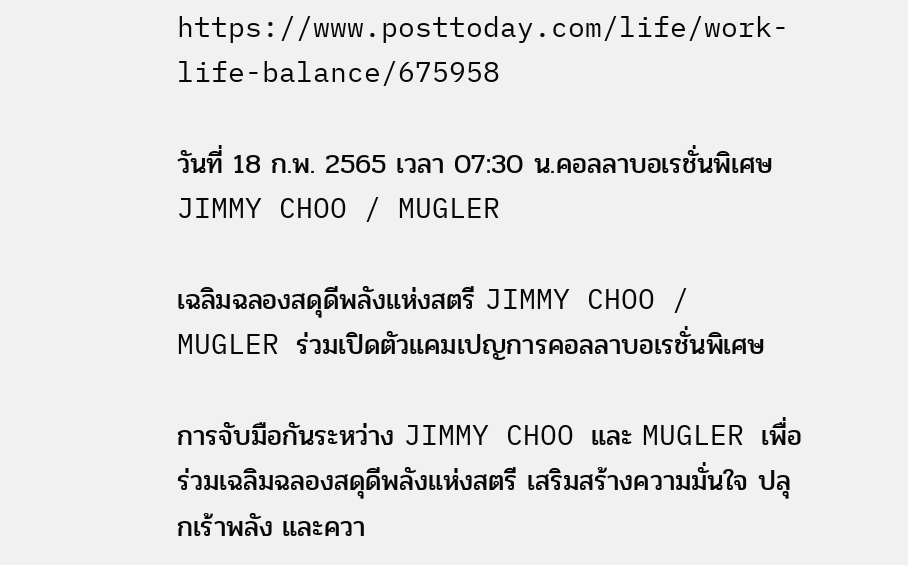https://www.posttoday.com/life/work-life-balance/675958

วันที่ 18 ก.พ. 2565 เวลา 07:30 น.คอลลาบอเรชั่นพิเศษ JIMMY CHOO / MUGLER

เฉลิมฉลองสดุดีพลังแห่งสตรี JIMMY CHOO / MUGLER ร่วมเปิดตัวแคมเปญการคอลลาบอเรชั่นพิเศษ

การจับมือกันระหว่าง JIMMY CHOO และ MUGLER เพื่อร่วมเฉลิมฉลองสดุดีพลังแห่งสตรี เสริมสร้างความมั่นใจ ปลุกเร้าพลัง และควา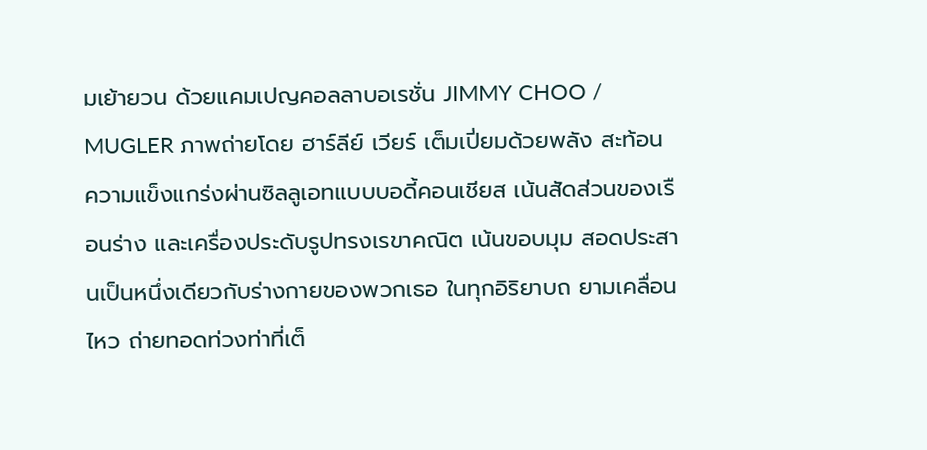มเย้ายวน ด้วยแคมเปญคอลลาบอเรชั่น JIMMY CHOO / MUGLER ภาพถ่ายโดย ฮาร์ลีย์ เวียร์ เต็มเปี่ยมด้วยพลัง สะท้อน ความแข็งแกร่งผ่านซิลลูเอทแบบบอดี้คอนเชียส เน้นสัดส่วนของเรือนร่าง และเครื่องประดับรูปทรงเรขาคณิต เน้นขอบมุม สอดประสานเป็นหนึ่งเดียวกับร่างกายของพวกเธอ ในทุกอิริยาบถ ยามเคลื่อนไหว ถ่ายทอดท่วงท่าที่เต็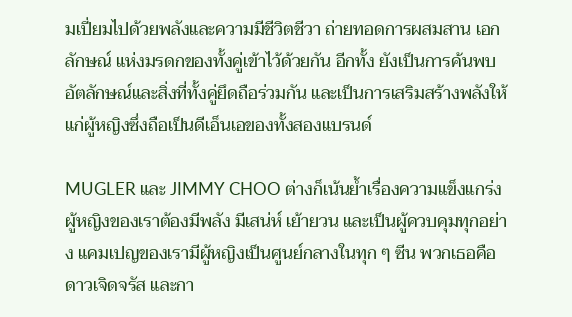มเปี่ยมไปด้วยพลังและความมีชีวิตชีวา ถ่ายทอดการผสมสาน เอกลักษณ์ แห่งมรดกของทั้งคู่เข้าไว้ด้วยกัน อีกทั้ง ยังเป็นการค้นพบอัตลักษณ์และสิ่งที่ทั้งคู่ยึดถือร่วมกัน และเป็นการเสริมสร้างพลังให้แก่ผู้หญิงซึ่งถือเป็นดีเอ็นเอของทั้งสองแบรนด์

MUGLER และ JIMMY CHOO ต่างก็เน้นย้ำเรื่องความแข็งแกร่ง ผู้หญิงของเราต้องมีพลัง มีเสน่ห์ เย้ายวน และเป็นผู้ควบคุมทุกอย่าง แคมเปญของเรามีผู้หญิงเป็นศูนย์กลางในทุก ๆ ซีน พวกเธอคือ ดาวเจิดจรัส และกา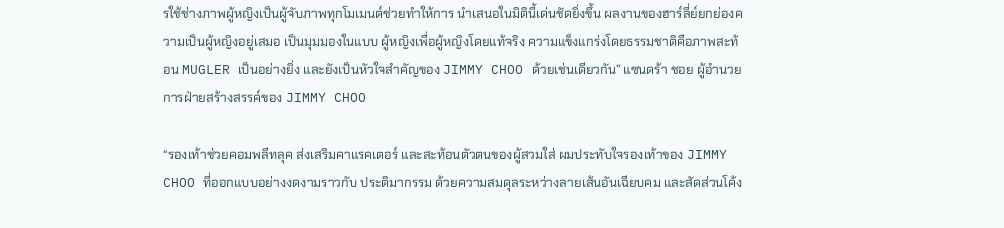รใช้ช่างภาพผู้หญิงเป็นผู้จับภาพทุกโมเมนต์ช่วยทำให้การ นำเสนอในมิตินี้เด่นชัดยิ่งขึ้น ผลงานของฮาร์ลี่ย์ยกย่องความเป็นผู้หญิงอยู่เสมอ เป็นมุมมองในแบบ ผู้หญิงเพื่อผู้หญิงโดยแท้จริง ความแข็งแกร่งโดยธรรมชาติคือภาพสะท้อน MUGLER เป็นอย่างยิ่ง และยังเป็นหัวใจสำคัญของ JIMMY CHOO ด้วยเช่นเดียวกัน” แซนดร้า ชอย ผู้อำนวยการฝ่ายสร้างสรรค์ของ JIMMY CHOO

“รองเท้าช่วยคอมพลีทลุค ส่งเสริมคาแรคเตอร์ และสะท้อนตัวตนของผู้สวมใส่ ผมประทับใจรองเท้าของ JIMMY CHOO ที่ออกแบบอย่างงดงามราวกับ ประติมากรรม ด้วยความสมดุลระหว่างลายเส้นอันเฉียบคม และสัดส่วนโค้ง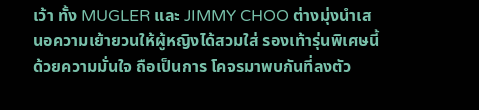เว้า ทั้ง MUGLER และ JIMMY CHOO ต่างมุ่งนำเสนอความเย้ายวนให้ผู้หญิงได้สวมใส่ รองเท้ารุ่นพิเศษนี้ ด้วยความมั่นใจ ถือเป็นการ โคจรมาพบกันที่ลงตัว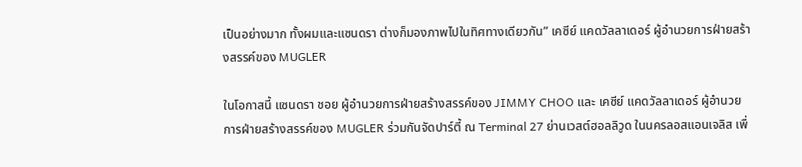เป็นอย่างมาก ทั้งผมและแซนดรา ต่างก็มองภาพไปในทิศทางเดียวกัน” เคซีย์ แคดวัลลาเดอร์ ผู้อำนวยการฝ่ายสร้างสรรค์ของ MUGLER

ในโอกาสนี้ แซนดรา ชอย ผู้อำนวยการฝ่ายสร้างสรรค์ของ JIMMY CHOO และ เคซีย์ แคดวัลลาเดอร์ ผู้อำนวยการฝ่ายสร้างสรรค์ของ MUGLER ร่วมกันจัดปาร์ตี้ ณ Terminal 27 ย่านเวสต์ฮอลลิวูด ในนครลอสแอนเจลิส เพื่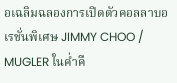อเฉลิมฉลองการเปิดตัวคอลลาบอเรชั่นพิเศษ JIMMY CHOO / MUGLER ในค่ำคื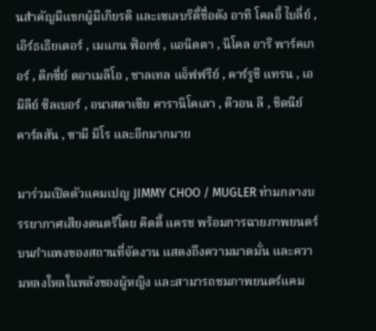นสำคัญมีแขกผู้มีเกียรติ และเซเลบริตี้ชื่อดัง อาทิ โคลอี้ ไบลี่ย์ , เอิร์ธเธียเตอร์ , เมแกน ฟ็อกซ์ , แอนิตตา , นิโคล อาริ พาร์คเกอร์ , ดิกซี่ย์ ดอาเมลิโอ , ชาลเทล แจ็ฟฟรีย์ , คาร์รูชี แทรน , เอมิลีย์ ซิลเบอร์ , อนาสตาเซีย คารานิโคเลา , ดีวอน ลี , ชิดนีย์ คาร์ลสัน , ซามี มิโร และอีกมากมาย

มาร่วมเปิดตัวแคมเปญ JIMMY CHOO / MUGLER ท่ามกลางบรรยากาศเสียงดนตรีโดย คิตตี้ แครช พร้อมการฉายภาพยนตร์บนกำแพงของสถานที่จัดงาน แสดงถึงความมาดมั่น และความหลงใหลในพลังของผู้หญิง และสามารถชมภาพยนตร์แคม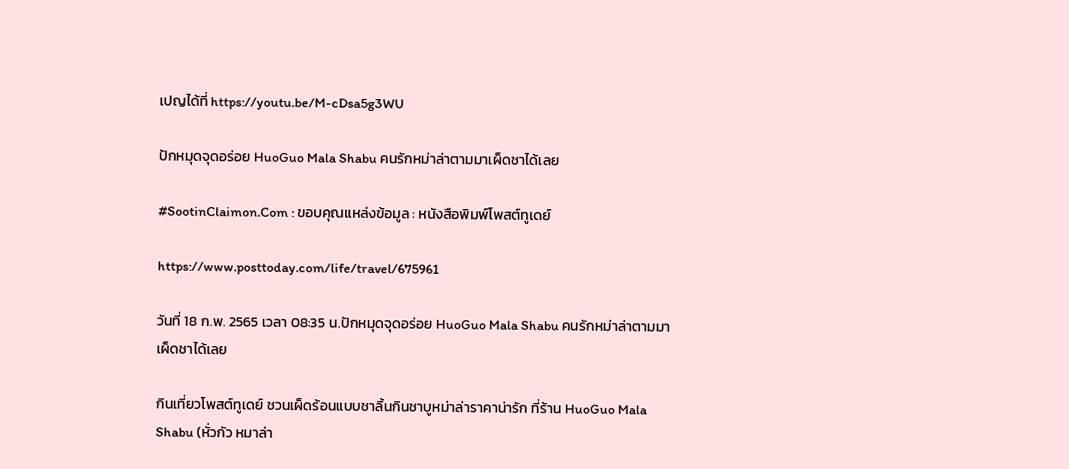เปญได้ที่ https://youtu.be/M-cDsa5g3WU

ปักหมุดจุดอร่อย HuoGuo Mala Shabu คนรักหม่าล่าตามมาเผ็ดชาได้เลย

#SootinClaimon.Com : ขอบคุณแหล่งข้อมูล : หนังสือพิมพ์โพสต์ทูเดย์

https://www.posttoday.com/life/travel/675961

วันที่ 18 ก.พ. 2565 เวลา 08:35 น.ปักหมุดจุดอร่อย HuoGuo Mala Shabu คนรักหม่าล่าตามมาเผ็ดชาได้เลย

กินเที่ยวโพสต์ทูเดย์ ชวนเผ็ดร้อนแบบชาลิ้นกินชาบูหม่าล่าราคาน่ารัก ที่ร้าน HuoGuo Mala Shabu (หั่วกัว หมาล่า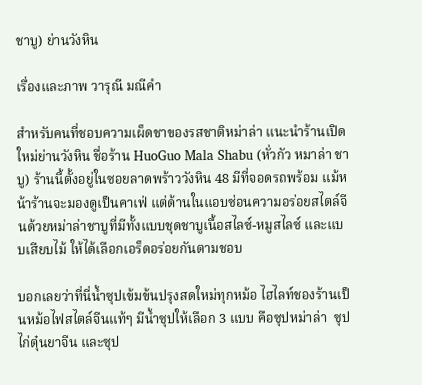ชาบู) ย่านวังหิน

เรื่องและภาพ วารุณี มณีคำ

สำหรับคนที่ชอบความเผ็ดชาของรสชาติหม่าล่า แนะนำร้านเปิดใหม่ย่านวังหิน ชื่อร้าน HuoGuo Mala Shabu (หั่วกัว หมาล่า ชาบู) ร้านนี้ตั้งอยู่ในซอยลาดพร้าววังหิน 48 มีที่จอดรถพร้อม แม้หน้าร้านจะมองดูเป็นคาเฟ่ แต่ด้านในแอบซ่อนความอร่อยสไตล์จีนด้วยหม่าล่าชาบูที่มีทั้งแบบชุดชาบูเนื้อสไลซ์-หมูสไลซ์ และแบบเสียบไม้ ให้ได้เลือกเอร็ดอร่อยกันตามชอบ

บอกเลยว่าที่นี่น้ำซุปเข้มข้นปรุงสดใหม่ทุกหม้อ ไฮไลท์ชองร้านเป็นหม้อไฟสไตล์จีนแท้ๆ มีน้ำซุปให้เลือก 3 แบบ คือซุปหม่าล่า  ซุปไก่ตุ๋นยาจีน และซุป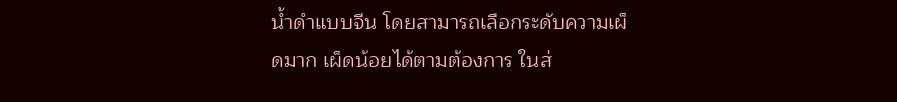น้ำดำแบบจีน โดยสามารถเลือกระดับความเผ็ดมาก เผ็ดน้อยได้ตามต้องการ ในส่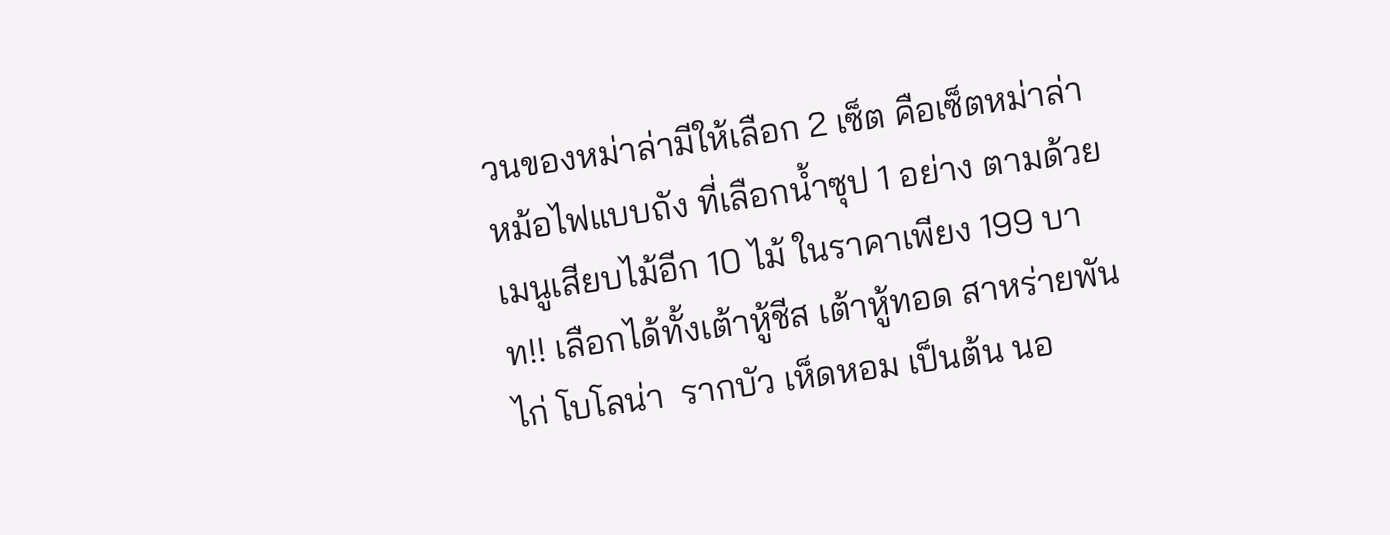วนของหม่าล่ามีให้เลือก 2 เซ็ต คือเซ็ตหม่าล่าหม้อไฟแบบถัง ที่เลือกน้ำซุป 1 อย่าง ตามด้วยเมนูเสียบไม้อีก 10 ไม้ ในราคาเพียง 199 บาท!! เลือกได้ทั้งเต้าหู้ชีส เต้าหู้ทอด สาหร่ายพันไก่ โบโลน่า  รากบัว เห็ดหอม เป็นต้น นอ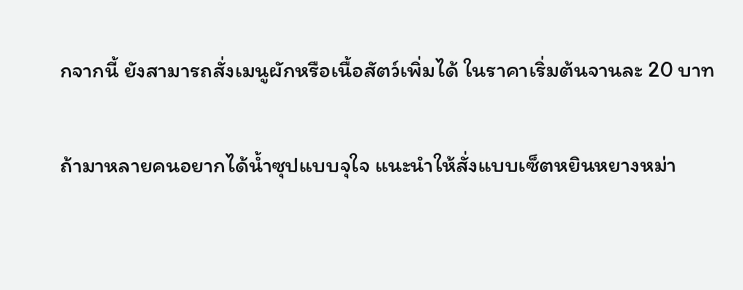กจากนี้ ยังสามารถสั่งเมนูผักหรือเนื้อสัตว์เพิ่มได้ ในราคาเริ่มต้นจานละ 20 บาท

ถ้ามาหลายคนอยากได้น้ำซุปแบบจุใจ แนะนำให้สั่งแบบเซ็ตหยินหยางหม่า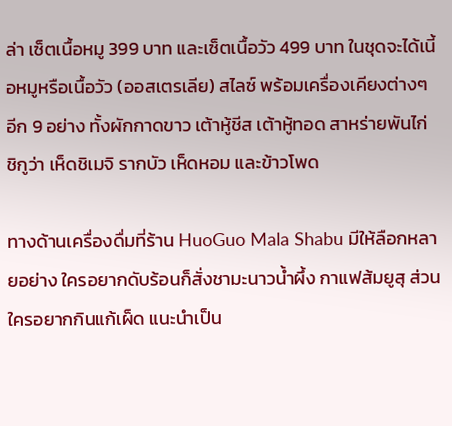ล่า เซ็ตเนื้อหมู 399 บาท และเซ็ตเนื้อวัว 499 บาท ในชุดจะได้เนี้อหมูหรือเนื้อวัว (ออสเตรเลีย) สไลซ์ พร้อมเครื่องเคียงต่างๆ อีก 9 อย่าง ทั้งผักกาดขาว เต้าหู้ชีส เต้าหู้ทอด สาหร่ายพันไก่ ชิกูว่า เห็ดชิเมจิ รากบัว เห็ดหอม และข้าวโพด

ทางด้านเครื่องดื่มที่ร้าน HuoGuo Mala Shabu มีให้ลือกหลายอย่าง ใครอยากดับร้อนก็สั่งชามะนาวน้ำผึ้ง กาแฟส้มยูสุ ส่วนใครอยากกินแก้เผ็ด แนะนำเป็น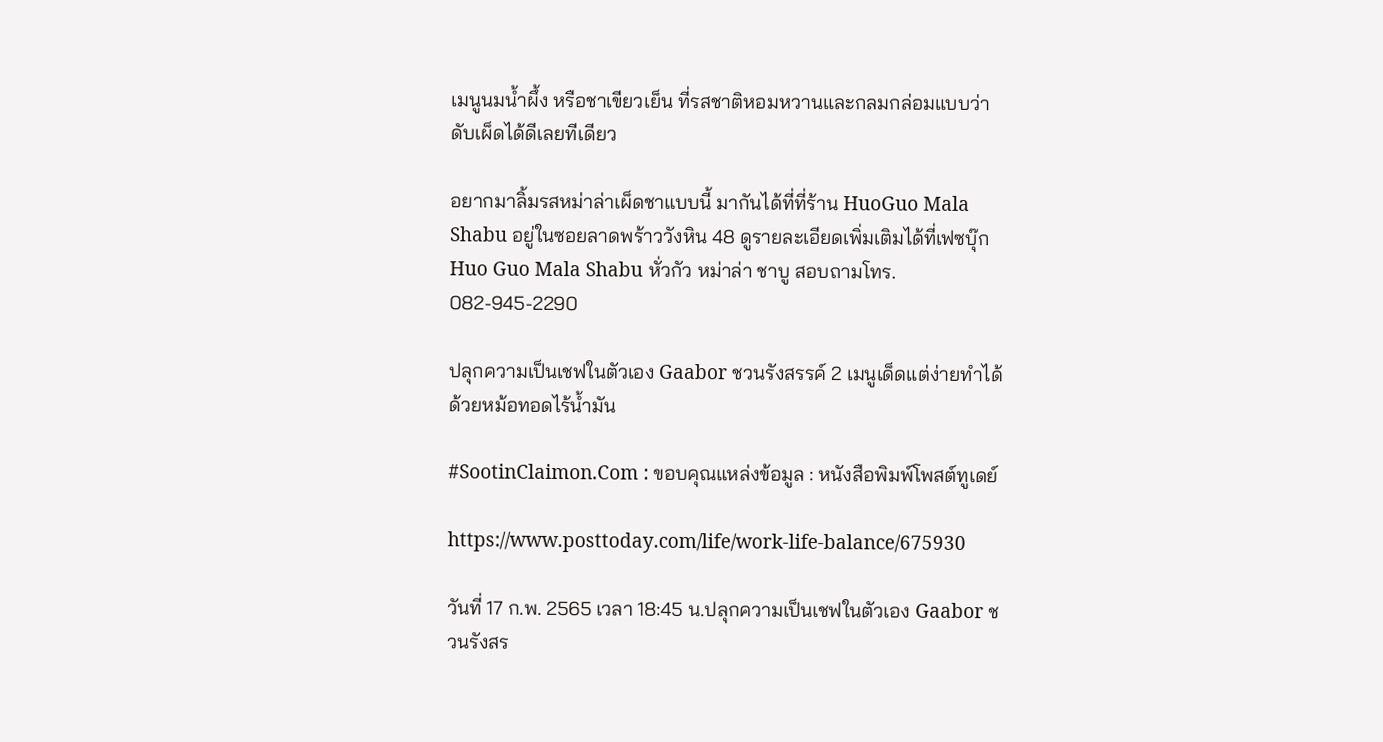เมนูนมน้ำผึ้ง หรือชาเขียวเย็น ที่รสชาติหอมหวานและกลมกล่อมแบบว่าดับเผ็ดได้ดีเลยทีเดียว

อยากมาลิ้มรสหม่าล่าเผ็ดชาแบบนี้ มากันได้ที่ที่ร้าน HuoGuo Mala Shabu อยู่ในซอยลาดพร้าววังหิน 48 ดูรายละเอียดเพิ่มเติมได้ที่เฟซบุ๊ก  Huo Guo Mala Shabu หั่วกัว หม่าล่า ชาบู สอบถามโทร. 082-945-2290

ปลุกความเป็นเชฟในตัวเอง Gaabor ชวนรังสรรค์ 2 เมนูเด็ดแต่ง่ายทำได้ด้วยหม้อทอดไร้น้ำมัน

#SootinClaimon.Com : ขอบคุณแหล่งข้อมูล : หนังสือพิมพ์โพสต์ทูเดย์

https://www.posttoday.com/life/work-life-balance/675930

วันที่ 17 ก.พ. 2565 เวลา 18:45 น.ปลุกความเป็นเชฟในตัวเอง Gaabor ชวนรังสร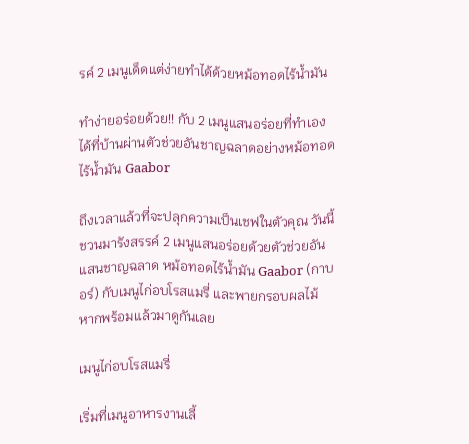รค์ 2 เมนูเด็ดแต่ง่ายทำได้ด้วยหม้อทอดไร้น้ำมัน

ทำง่ายอร่อยด้วย!! กับ 2 เมนูแสนอร่อยที่ทำเองได้ที่บ้านผ่านตัวช่วยอันชาญฉลาดอย่างหม้อทอดไร้น้ำมัน Gaabor

ถึงเวลาแล้วที่จะปลุกความเป็นเชฟในตัวคุณ วันนี้ชวนมารังสรรค์ 2 เมนูแสนอร่อยด้วยตัวช่วยอันแสนชาญฉลาด หม้อทอดไร้น้ำมัน Gaabor (กาบอร์) กับเมนูไก่อบโรสแมรี่ และพายกรอบผลไม้ หากพร้อมแล้วมาดูกันเลย

เมนูไก่อบโรสแมรี่

เริ่มที่เมนูอาหารงานเลี้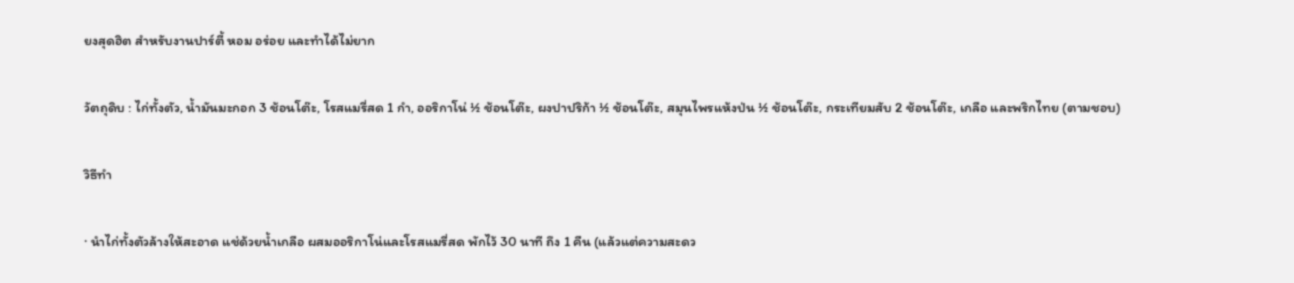ยงสุดฮิต สำหรับงานปาร์ตี้ หอม อร่อย และทำได้ไม่ยาก

วัตถุดิบ : ไก่ทั้งตัว, น้ำมันมะกอก 3 ช้อนโต๊ะ, โรสแมรี่สด 1 กำ, ออริกาโน่ ½ ช้อนโต๊ะ, ผงปาปริก้า ½ ช้อนโต๊ะ, สมุนไพรแห้งป่น ½ ช้อนโต๊ะ, กระเทียมสับ 2 ช้อนโต๊ะ, เกลือ และพริกไทย (ตามชอบ)

วิธีทำ

· นำไก่ทั้งตัวล้างให้สะอาด แช่ด้วยน้ำเกลือ ผสมออริกาโน่และโรสแมรี่สด พักไว้ 30 นาที ถึง 1 คืน (แล้วแต่ความสะดว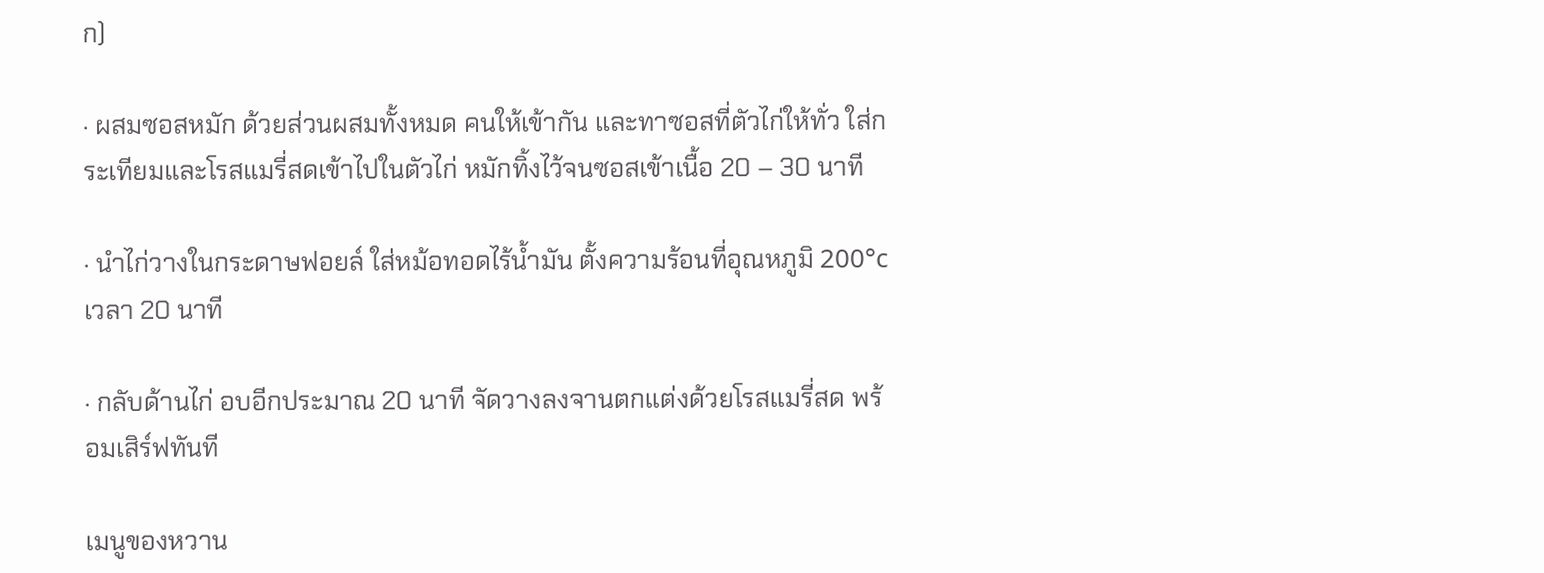ก)

· ผสมซอสหมัก ด้วยส่วนผสมทั้งหมด คนให้เข้ากัน และทาซอสที่ตัวไก่ให้ทั่ว ใส่กระเทียมและโรสแมรี่สดเข้าไปในตัวไก่ หมักทิ้งไว้จนซอสเข้าเนื้อ 20 – 30 นาที

· นำไก่วางในกระดาษฟอยล์ ใส่หม้อทอดไร้น้ำมัน ตั้งความร้อนที่อุณหภูมิ 200°c เวลา 20 นาที

· กลับด้านไก่ อบอีกประมาณ 20 นาที จัดวางลงจานตกแต่งด้วยโรสแมรี่สด พร้อมเสิร์ฟทันที

เมนูของหวาน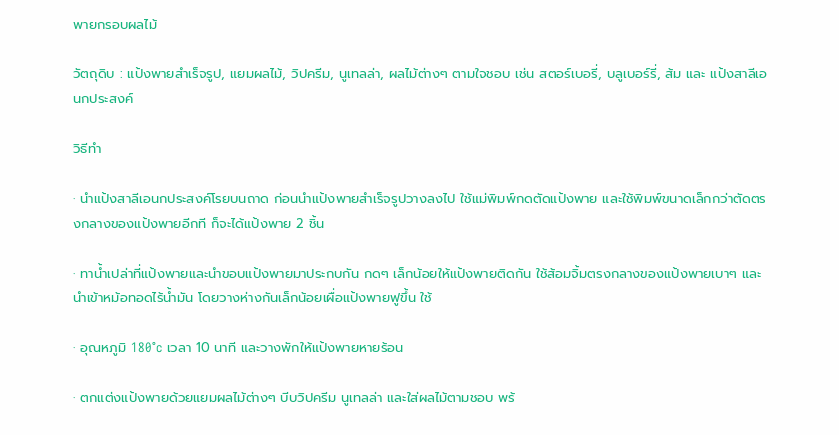พายกรอบผลไม้

วัตถุดิบ : แป้งพายสำเร็จรูป, แยมผลไม้, วิปครีม, นูเทลล่า, ผลไม้ต่างๆ ตามใจชอบ เช่น สตอร์เบอรี่, บลูเบอร์รี่, ส้ม และ แป้งสาลีเอนกประสงค์

วิธีทำ

· นำแป้งสาลีเอนกประสงค์โรยบนถาด ก่อนนำแป้งพายสำเร็จรูปวางลงไป ใช้แม่พิมพ์กดตัดแป้งพาย และใช้พิมพ์ขนาดเล็กกว่าตัดตรงกลางของแป้งพายอีกที ก็จะได้แป้งพาย 2 ชิ้น

· ทาน้ำเปล่าที่แป้งพายและนำขอบแป้งพายมาประกบกัน กดๆ เล็กน้อยให้แป้งพายติดกัน ใช้ส้อมจิ้มตรงกลางของแป้งพายเบาๆ และนำเข้าหม้อทอดไร้น้ำมัน โดยวางห่างกันเล็กน้อยเผื่อแป้งพายฟูขึ้น ใช้

· อุณหภูมิ 180°c เวลา 10 นาที และวางพักให้แป้งพายหายร้อน

· ตกแต่งแป้งพายด้วยแยมผลไม้ต่างๆ บีบวิปครีม นูเทลล่า และใส่ผลไม้ตามชอบ พร้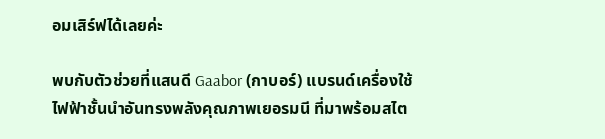อมเสิร์ฟได้เลยค่ะ

พบกับตัวช่วยที่แสนดี Gaabor (กาบอร์) แบรนด์เครื่องใช้ไฟฟ้าชั้นนำอันทรงพลังคุณภาพเยอรมนี ที่มาพร้อมสไต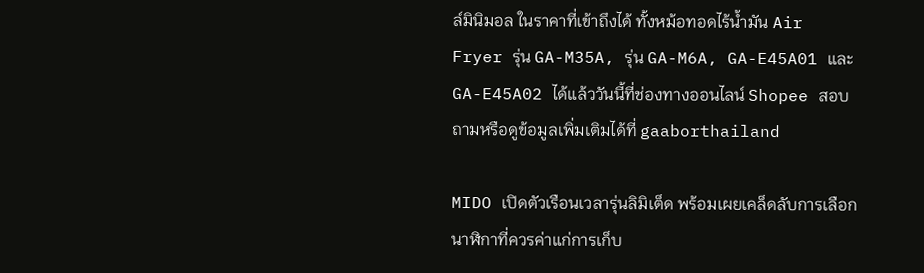ล์มินิมอล ในราคาที่เข้าถึงได้ ทั้งหม้อทอดไร้น้ำมัน Air Fryer รุ่น GA-M35A, รุ่น GA-M6A, GA-E45A01 และ GA-E45A02 ได้แล้ววันนี้ที่ช่องทางออนไลน์ Shopee สอบถามหรือดูข้อมูลเพิ่มเติมได้ที่ gaaborthailand

MIDO เปิดตัวเรือนเวลารุ่นลิมิเต็ด พร้อมเผยเคล็ดลับการเลือกนาฬิกาที่ควรค่าแก่การเก็บ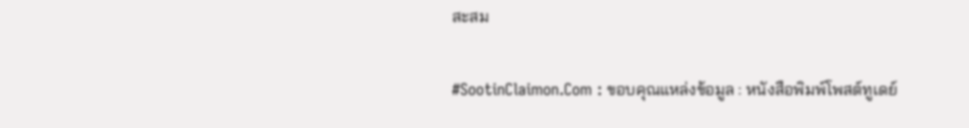สะสม

#SootinClaimon.Com : ขอบคุณแหล่งข้อมูล : หนังสือพิมพ์โพสต์ทูเดย์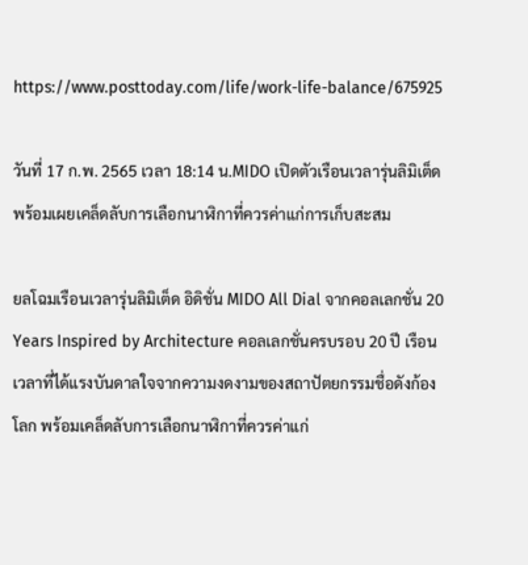https://www.posttoday.com/life/work-life-balance/675925

วันที่ 17 ก.พ. 2565 เวลา 18:14 น.MIDO เปิดตัวเรือนเวลารุ่นลิมิเต็ด พร้อมเผยเคล็ดลับการเลือกนาฬิกาที่ควรค่าแก่การเก็บสะสม

ยลโฉมเรือนเวลารุ่นลิมิเต็ด อิดิชั่น MIDO All Dial จากคอลเลกชั่น 20 Years Inspired by Architecture คอลเลกชั่นครบรอบ 20 ปี เรือนเวลาที่ได้แรงบันดาลใจจากความงดงามของสถาปัตยกรรมชื่อดังก้องโลก พร้อมเคล็ดลับการเลือกนาฬิกาที่ควรค่าแก่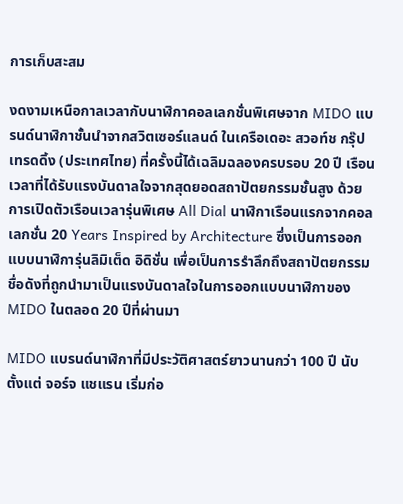การเก็บสะสม

งดงามเหนือกาลเวลากับนาฬิกาคอลเลกชั่นพิเศษจาก MIDO แบรนด์นาฬิกาชั้นนำจากสวิตเซอร์แลนด์ ในเครือเดอะ สวอท์ช กรุ๊ป เทรดดิ้ง (ประเทศไทย) ที่ครั้งนี้ได้เฉลิมฉลองครบรอบ 20 ปี เรือนเวลาที่ได้รับแรงบันดาลใจจากสุดยอดสถาปัตยกรรมชั้นสูง ด้วยการเปิดตัวเรือนเวลารุ่นพิเศษ All Dial นาฬิกาเรือนแรกจากคอลเลกชั่น 20 Years Inspired by Architecture ซึ่งเป็นการออกแบบนาฬิการุ่นลิมิเต็ด อิดิชั่น เพื่อเป็นการรำลึกถึงสถาปัตยกรรมชื่อดังที่ถูกนำมาเป็นแรงบันดาลใจในการออกแบบนาฬิกาของ MIDO ในตลอด 20 ปีที่ผ่านมา

MIDO แบรนด์นาฬิกาที่มีประวัติศาสตร์ยาวนานกว่า 100 ปี นับตั้งแต่ จอร์จ แชแรน เริ่มก่อ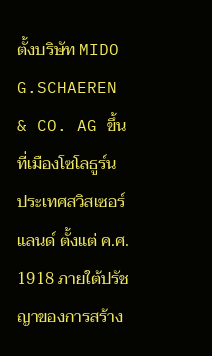ตั้งบริษัท MIDO G.SCHAEREN & CO. AG ขึ้นที่เมืองโซโลธูร์น ประเทศสวิสเซอร์แลนด์ ตั้งแต่ ค.ศ. 1918 ภายใต้ปรัชญาของการสร้าง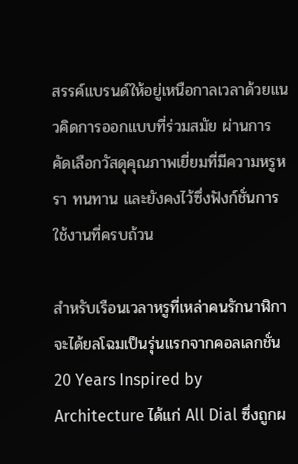สรรค์แบรนด์ให้อยู่เหนือกาลเวลาด้วยแนวคิดการออกแบบที่ร่วมสมัย ผ่านการคัดเลือกวัสดุคุณภาพเยี่ยมที่มีความหรูหรา ทนทาน และยังคงไว้ซึ่งฟังก์ชั่นการใช้งานที่ครบถ้วน

สำหรับเรือนเวลาหรูที่เหล่าคนรักนาฬิกาจะได้ยลโฉมเป็นรุ่นแรกจากคอลเลกชั่น 20 Years Inspired by Architecture ได้แก่ All Dial ซึ่งถูกผ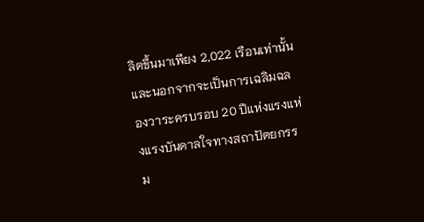ลิตขึ้นมาเพียง 2,022 เรือนเท่านั้น และนอกจากจะเป็นการเฉลิมฉลองวาระครบรอบ 20 ปีแห่งแรงแห่งแรงบันดาลใจทางสถาปัตยกรรม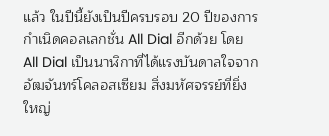แล้ว ในปีนี้ยังเป็นปีครบรอบ 20 ปีของการกำเนิดคอลเลกชั่น All Dial อีกด้วย โดย All Dial เป็นนาฬิกาที่ได้แรงบันดาลใจจากอัฒจันทร์โคลอสเซียม สิ่งมหัศจรรย์ที่ยิ่งใหญ่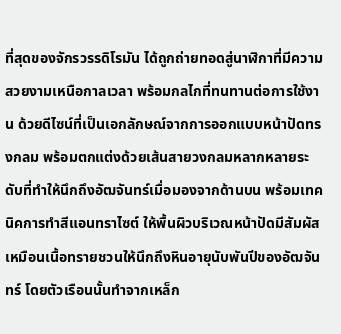ที่สุดของจักรวรรดิโรมัน ได้ถูกถ่ายทอดสู่นาฬิกาที่มีความสวยงามเหนือกาลเวลา พร้อมกลไกที่ทนทานต่อการใช้งาน ด้วยดีไซน์ที่เป็นเอกลักษณ์จากการออกแบบหน้าปัดทรงกลม พร้อมตกแต่งด้วยเส้นสายวงกลมหลากหลายระดับที่ทำให้นึกถึงอัฒจันทร์เมื่อมองจากด้านบน พร้อมเทคนิคการทำสีแอนทราไซต์ ให้พื้นผิวบริเวณหน้าปัดมีสัมผัสเหมือนเนื้อทรายชวนให้นึกถึงหินอายุนับพันปีของอัฒจันทร์ โดยตัวเรือนนั้นทำจากเหล็ก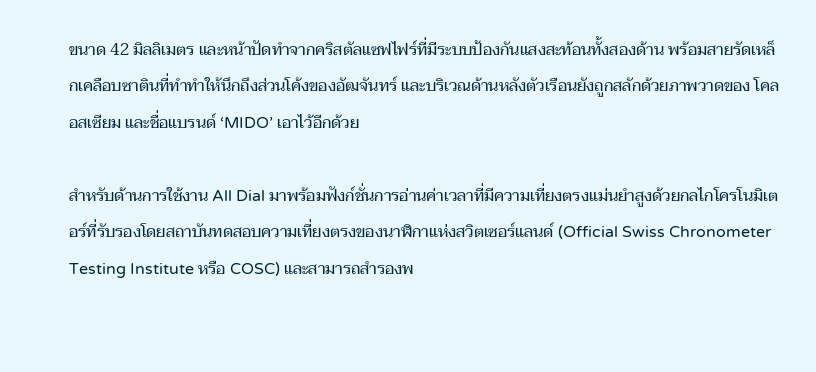ขนาด 42 มิลลิเมตร และหน้าปัดทำจากคริสตัลแซฟไฟร์ที่มีระบบป้องกันแสงสะท้อนทั้งสองด้าน พร้อมสายรัดเหล็กเคลือบซาตินที่ทำทำให้นึกถึงส่วนโค้งของอัฒจันทร์ และบริเวณด้านหลังตัวเรือนยังถูกสลักด้วยภาพวาดของ โคลอสเซียม และชื่อแบรนด์ ‘MIDO’ เอาไว้อีกด้วย

สำหรับด้านการใช้งาน All Dial มาพร้อมฟังก์ชั่นการอ่านค่าเวลาที่มีความเที่ยงตรงแม่นยำสูงด้วยกลไกโครโนมิเตอร์ที่รับรองโดยสถาบันทดสอบความเที่ยงตรงของนาฬิกาแห่งสวิตเซอร์แลนด์ (Official Swiss Chronometer Testing Institute หรือ COSC) และสามารถสำรองพ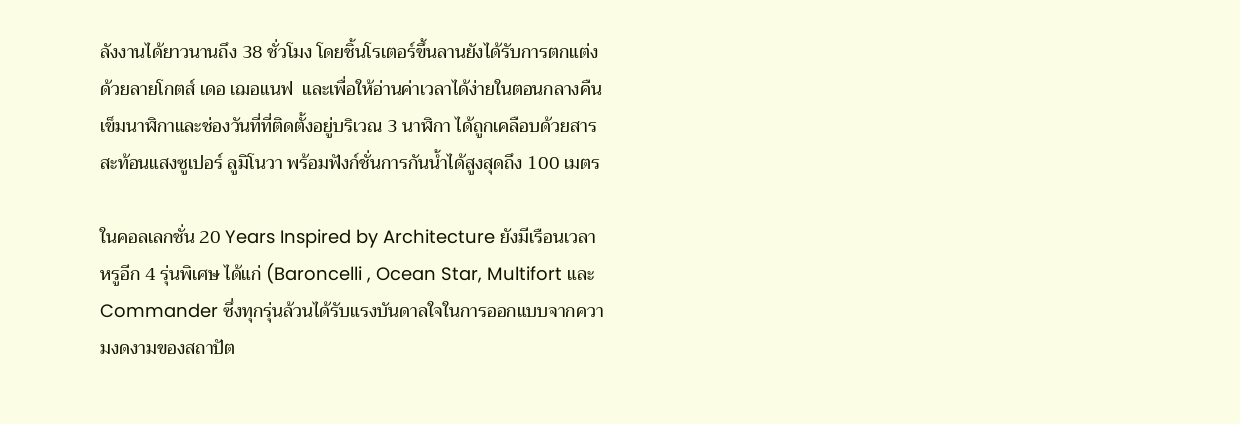ลังงานได้ยาวนานถึง 38 ชั่วโมง โดยชิ้นโรเตอร์ขึ้นลานยังได้รับการตกแต่งด้วยลายโกตส์ เดอ เฌอแนฟ  และเพื่อให้อ่านค่าเวลาได้ง่ายในตอนกลางคืน เข็มนาฬิกาและช่องวันที่ที่ติดตั้งอยู่บริเวณ 3 นาฬิกา ได้ถูกเคลือบด้วยสารสะท้อนแสงซูเปอร์ ลูมิโนวา พร้อมฟังก์ชั่นการกันน้ำได้สูงสุดถึง 100 เมตร

ในคอลเลกชั่น 20 Years Inspired by Architecture ยังมีเรือนเวลาหรูอีก 4 รุ่นพิเศษ ได้แก่ (Baroncelli , Ocean Star, Multifort และ Commander ซึ่งทุกรุ่นล้วนได้รับแรงบันดาลใจในการออกแบบจากความงดงามของสถาปัต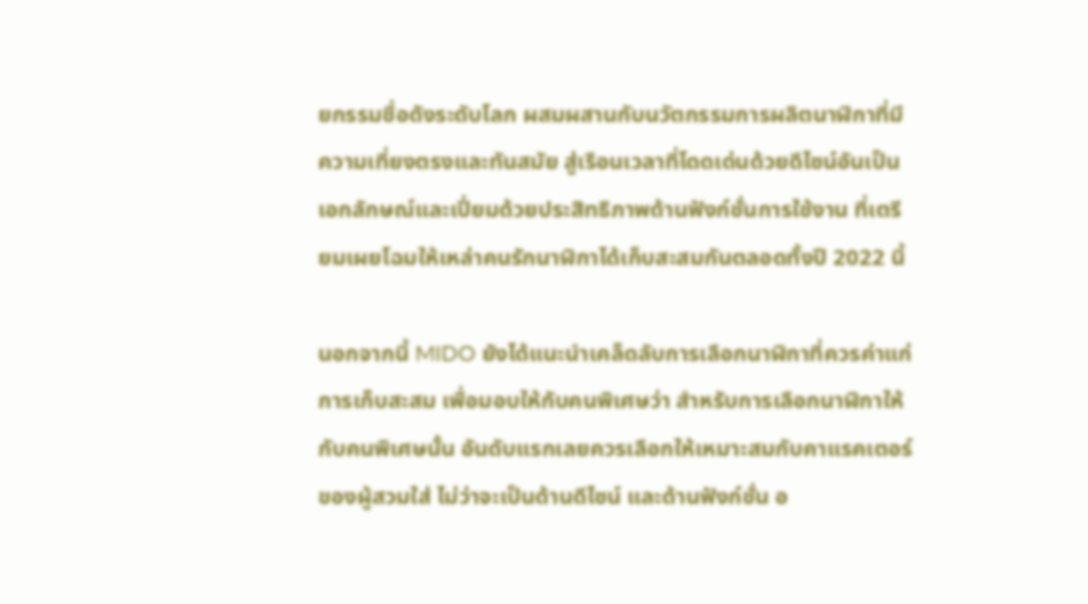ยกรรมชื่อดังระดับโลก ผสมผสานกับนวัตกรรมการผลิตนาฬิกาที่มีความเที่ยงตรงและทันสมัย สู่เรือนเวลาที่โดดเด่นด้วยดีไซน์อันเป็นเอกลักษณ์และเปี่ยมด้วยประสิทธิภาพด้านฟังก์ชั่นการใช้งาน ที่เตรียมเผยโฉมให้เหล่าคนรักนาฬิกาได้เก็บสะสมกันตลอดทั้งปี 2022 นี้

นอกจากนี้ MIDO ยังได้แนะนำเคล็ดลับการเลือกนาฬิกาที่ควรค่าแก่การเก็บสะสม เพื่อมอบให้กับคนพิเศษว่า สำหรับการเลือกนาฬิกาให้กับคนพิเศษนั้น อันดับแรกเลยควรเลือกให้เหมาะสมกับคาแรคเตอร์ของผู้สวมใส่ ไม่ว่าจะเป็นด้านดีไซน์ และด้านฟังก์ชั่น อ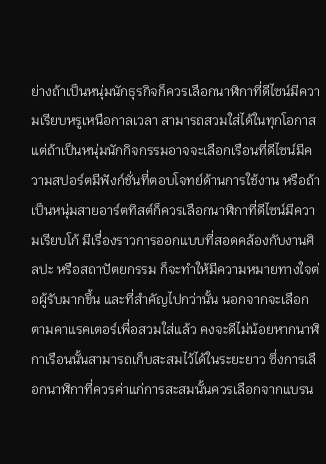ย่างถ้าเป็นหนุ่มนักธุรกิจก็ควรเลือกนาฬิกาที่ดีไซน์มีความเรียบหรูเหนือกาลเวลา สามารถสวมใส่ได้ในทุกโอกาส แต่ถ้าเป็นหนุ่มนักกิจกรรมอาจจะเลือกเรือนที่ดีไซน์มีความสปอร์ตมีฟังก์ชั่นที่ตอบโจทย์ด้านการใช้งาน หรือถ้าเป็นหนุ่มสายอาร์ตทิสต์ก็ควรเลือกนาฬิกาที่ดีไซน์มีความเรียบโก้ มีเรื่องราวการออกแบบที่สอดคล้องกับงานศิลปะ หรือสถาปัตยกรรม ก็จะทำให้มีความหมายทางใจต่อผู้รับมากขึ้น และที่สำคัญไปกว่านั้น นอกจากจะเลือกตามคาแรคเตอร์เพื่อสวมใส่แล้ว คงจะดีไม่น้อยหากนาฬิกาเรือนนั้นสามารถเก็บสะสมไว้ได้ในระยะยาว ซึ่งการเลือกนาฬิกาที่ควรค่าแก่การสะสมนั้นควรเลือกจากแบรน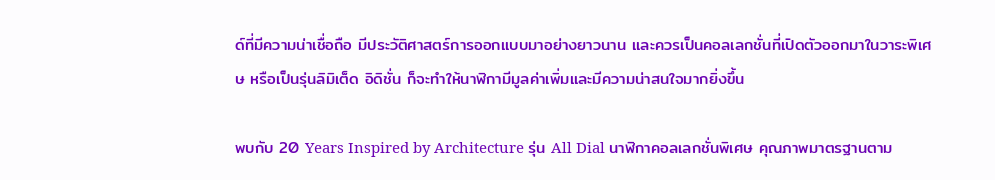ด์ที่มีความน่าเชื่อถือ มีประวัติศาสตร์การออกแบบมาอย่างยาวนาน และควรเป็นคอลเลกชั่นที่เปิดตัวออกมาในวาระพิเศษ หรือเป็นรุ่นลิมิเต็ด อิดิชั่น ก็จะทำให้นาฬิกามีมูลค่าเพิ่มและมีความน่าสนใจมากยิ่งขึ้น

พบกับ 20 Years Inspired by Architecture รุ่น All Dial นาฬิกาคอลเลกชั่นพิเศษ คุณภาพมาตรฐานตาม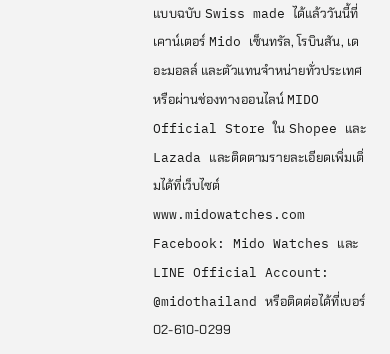แบบฉบับ Swiss made ได้แล้ววันนี้ที่เคาน์เตอร์ Mido เซ็นทรัล, โรบินสัน, เดอะมอลล์ และตัวแทนจำหน่ายทั่วประเทศ หรือผ่านช่องทางออนไลน์ MIDO Official Store ใน Shopee และ Lazada และติดตามรายละเอียดเพิ่มเติ่มได้ที่เว็บไซต์ www.midowatches.com Facebook: Mido Watches และ LINE Official Account: @midothailand หรือติดต่อได้ที่เบอร์ 02-610-0299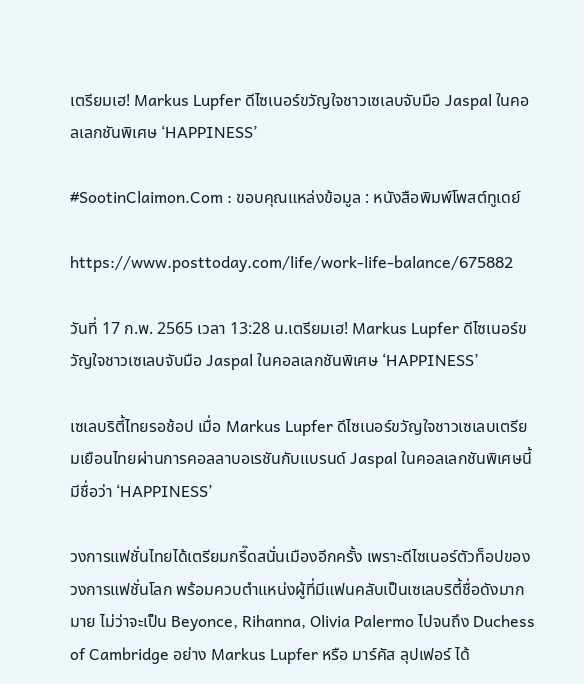เตรียมเฮ! Markus Lupfer ดีไซเนอร์ขวัญใจชาวเซเลบจับมือ Jaspal ในคอลเลกชันพิเศษ ‘HAPPINESS’

#SootinClaimon.Com : ขอบคุณแหล่งข้อมูล : หนังสือพิมพ์โพสต์ทูเดย์

https://www.posttoday.com/life/work-life-balance/675882

วันที่ 17 ก.พ. 2565 เวลา 13:28 น.เตรียมเฮ! Markus Lupfer ดีไซเนอร์ขวัญใจชาวเซเลบจับมือ Jaspal ในคอลเลกชันพิเศษ ‘HAPPINESS’

เซเลบริตี้ไทยรอช้อป เมื่อ Markus Lupfer ดีไซเนอร์ขวัญใจชาวเซเลบเตรียมเยือนไทยผ่านการคอลลาบอเรชันกับแบรนด์ Jaspal ในคอลเลกชันพิเศษนี้มีชื่อว่า ‘HAPPINESS’

วงการแฟชั่นไทยได้เตรียมกรี๊ดสนั่นเมืองอีกครั้ง เพราะดีไซเนอร์ตัวท็อปของวงการแฟชั่นโลก พร้อมควบตำแหน่งผู้ที่มีแฟนคลับเป็นเซเลบริตี้ชื่อดังมากมาย ไม่ว่าจะเป็น Beyonce, Rihanna, Olivia Palermo ไปจนถึง Duchess of Cambridge อย่าง Markus Lupfer หรือ มาร์คัส ลุปเฟอร์ ได้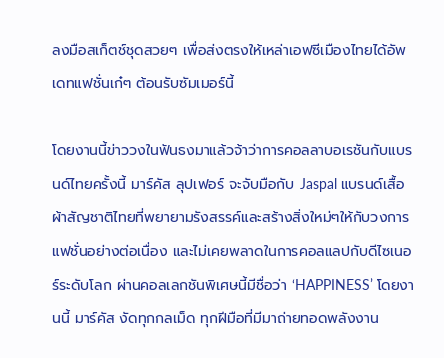ลงมือสเก็ตช์ชุดสวยๆ เพื่อส่งตรงให้เหล่าเอฟซีเมืองไทยได้อัพเดทแฟชั่นเก๋ๆ ต้อนรับซัมเมอร์นี้

โดยงานนี้ข่าววงในฟันธงมาแล้วจ้าว่าการคอลลาบอเรชันกับแบรนด์ไทยครั้งนี้ มาร์คัส ลุปเฟอร์ จะจับมือกับ Jaspal แบรนด์เสื้อผ้าสัญชาติไทยที่พยายามรังสรรค์และสร้างสิ่งใหม่ๆให้กับวงการแฟชั่นอย่างต่อเนื่อง และไม่เคยพลาดในการคอลแลปกับดีไซเนอร์ระดับโลก ผ่านคอลเลกชันพิเศษนี้มีชื่อว่า ‘HAPPINESS’ โดยงานนี้ มาร์คัส งัดทุกกลเม็ด ทุกฝีมือที่มีมาถ่ายทอดพลังงาน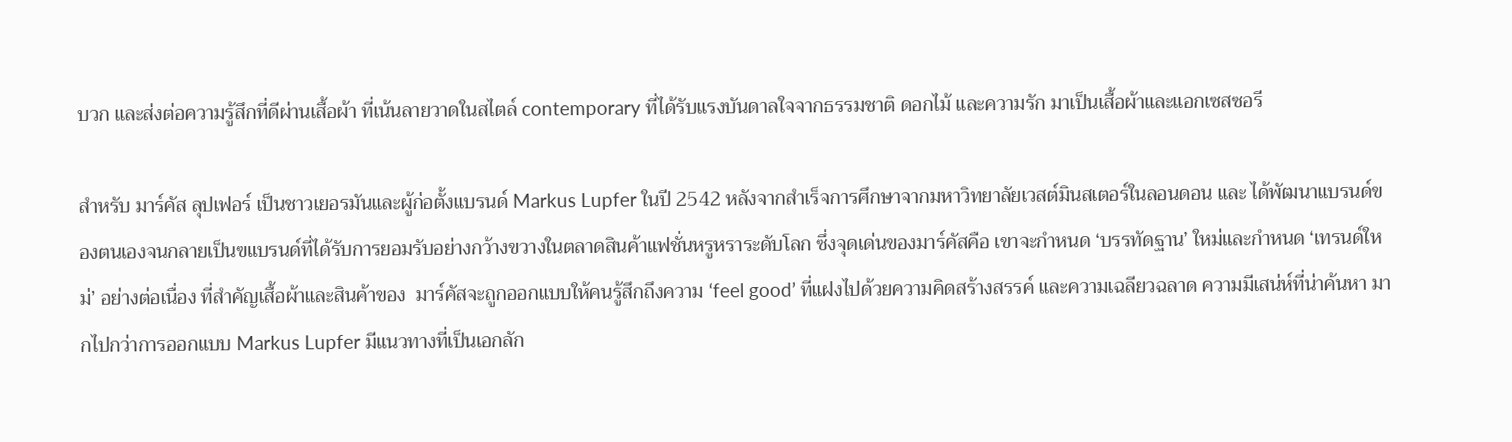บวก และส่งต่อความรู้สึกที่ดีผ่านเสื้อผ้า ที่เน้นลายวาดในสไตล์ contemporary ที่ได้รับแรงบันดาลใจจากธรรมชาติ ดอกไม้ และความรัก มาเป็นเสื้อผ้าและแอกเซสซอรี

สำหรับ มาร์คัส ลุปเฟอร์ เป็นชาวเยอรมันและผู้ก่อตั้งแบรนด์ Markus Lupfer ในปี 2542 หลังจากสำเร็จการศึกษาจากมหาวิทยาลัยเวสต์มินสเตอร์ในลอนดอน และ ได้พัฒนาแบรนด์ของตนเองจนกลายเป็นฃแบรนด์ที่ได้รับการยอมรับอย่างกว้างขวางในตลาดสินค้าแฟชั่นหรูหราระดับโลก ซึ่งจุดเด่นของมาร์คัสคือ เขาจะกำหนด ‘บรรทัดฐาน’ ใหม่และกำหนด ‘เทรนด์ใหม่’ อย่างต่อเนื่อง ที่สำคัญเสื้อผ้าและสินค้าของ  มาร์คัสจะถูกออกแบบให้คนรู้สึกถึงความ ‘feel good’ ที่แฝงไปด้วยความคิดสร้างสรรค์ และความเฉลียวฉลาด ความมีเสน่ห์ที่น่าค้นหา มากไปกว่าการออกแบบ Markus Lupfer มีแนวทางที่เป็นเอกลัก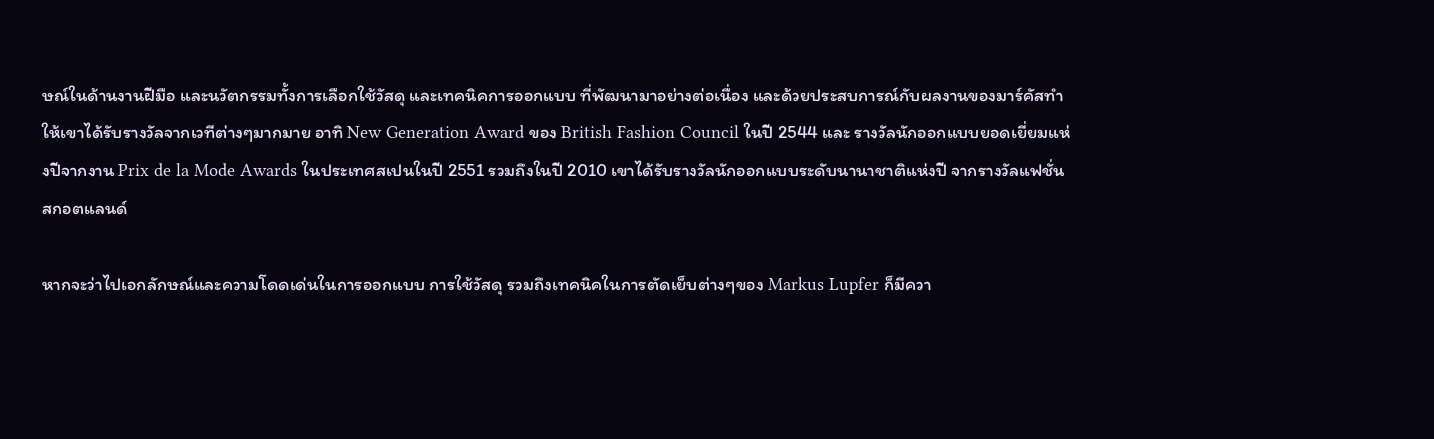ษณ์ในด้านงานฝีมือ และนวัตกรรมทั้งการเลือกใช้วัสดุ และเทคนิคการออกแบบ ที่พัฒนามาอย่างต่อเนื่อง และด้วยประสบการณ์กับผลงานของมาร์คัสทำให้เขาได้รับรางวัลจากเวทีต่างๆมากมาย อาทิ New Generation Award ของ British Fashion Council ในปี 2544 และ รางวัลนักออกแบบยอดเยี่ยมแห่งปีจากงาน Prix de la Mode Awards ในประเทศสเปนในปี 2551 รวมถึงในปี 2010 เขาได้รับรางวัลนักออกแบบระดับนานาชาติแห่งปี จากรางวัลแฟชั่นสกอตแลนด์

หากจะว่าไปเอกลักษณ์และความโดดเด่นในการออกแบบ การใช้วัสดุ รวมถึงเทคนิคในการตัดเย็บต่างๆของ Markus Lupfer ก็มีควา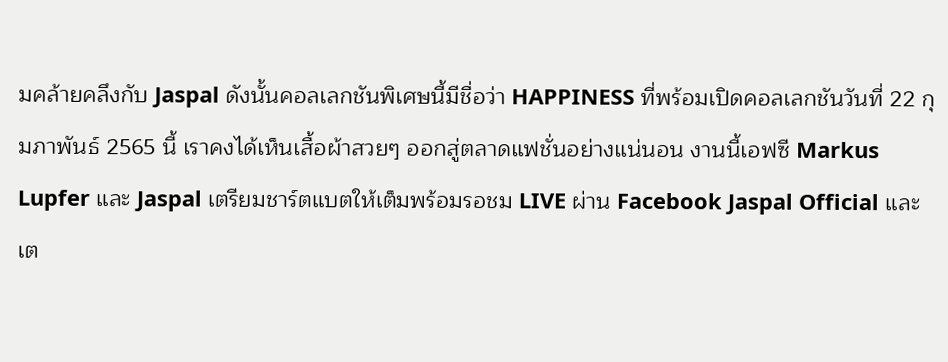มคล้ายคลึงกับ Jaspal ดังนั้นคอลเลกชันพิเศษนี้มีชื่อว่า HAPPINESS ที่พร้อมเปิดคอลเลกชันวันที่ 22 กุมภาพันธ์ 2565 นี้ เราคงได้เห็นเสื้อผ้าสวยๆ ออกสู่ตลาดแฟชั่นอย่างแน่นอน งานนี้เอฟซี Markus Lupfer และ Jaspal เตรียมชาร์ตแบตให้เต็มพร้อมรอชม LIVE ผ่าน Facebook Jaspal Official และเต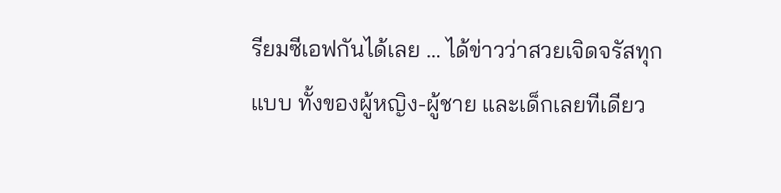รียมซีเอฟกันได้เลย … ได้ข่าวว่าสวยเจิดจรัสทุกแบบ ทั้งของผู้หญิง-ผู้ชาย และเด็กเลยทีเดียว